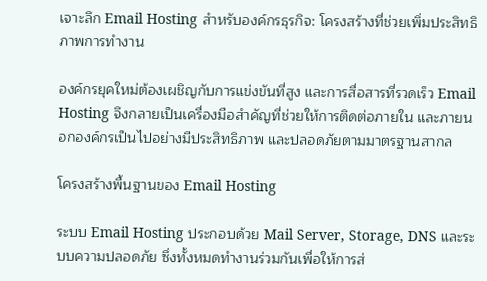เจาะลึก Email Hosting สำหรับองค์กรธุรกิจ: โครงสร้างที่ช่วยเพิ่มประสิทธิภาพการทำงาน

องค์กรยุคใหม่ต้องเผชิญกับการแข่งขันที่สูง และการสื่อสารที่รวดเร็ว Email Hosting จึงกลายเป็นเครื่องมือสำคัญที่ช่วยให้การติดต่อภายใน และภายนอกองค์กรเป็นไปอย่างมีประสิทธิภาพ และปลอดภัยตามมาตรฐานสากล

โครงสร้างพื้นฐานของ Email Hosting

ระบบ Email Hosting ประกอบด้วย Mail Server, Storage, DNS และระบบความปลอดภัย ซึ่งทั้งหมดทำงานร่วมกันเพื่อให้การส่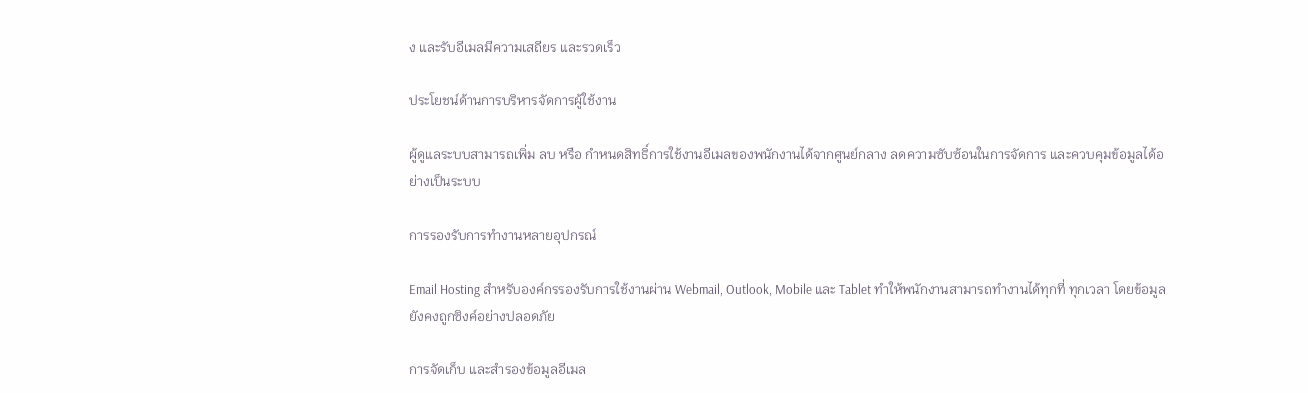ง และรับอีเมลมีความเสถียร และรวดเร็ว

ประโยชน์ด้านการบริหารจัดการผู้ใช้งาน

ผู้ดูแลระบบสามารถเพิ่ม ลบ หรือ กำหนดสิทธิ์การใช้งานอีเมลของพนักงานได้จากศูนย์กลาง ลดความซับซ้อนในการจัดการ และควบคุมข้อมูลได้อย่างเป็นระบบ

การรองรับการทำงานหลายอุปกรณ์

Email Hosting สำหรับองค์กรรองรับการใช้งานผ่าน Webmail, Outlook, Mobile และ Tablet ทำให้พนักงานสามารถทำงานได้ทุกที่ ทุกเวลา โดยข้อมูลยังคงถูกซิงค์อย่างปลอดภัย

การจัดเก็บ และสำรองข้อมูลอีเมล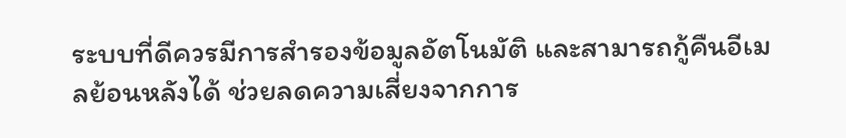ระบบที่ดีควรมีการสำรองข้อมูลอัตโนมัติ และสามารถกู้คืนอีเมลย้อนหลังได้ ช่วยลดความเสี่ยงจากการ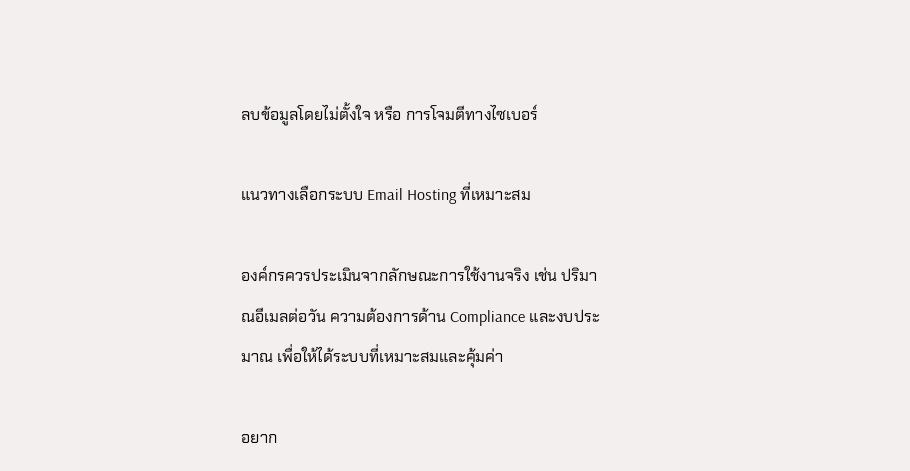ลบข้อมูลโดยไม่ตั้งใจ หรือ การโจมตีทางไซเบอร์

แนวทางเลือกระบบ Email Hosting ที่เหมาะสม

องค์กรควรประเมินจากลักษณะการใช้งานจริง เช่น ปริมาณอีเมลต่อวัน ความต้องการด้าน Compliance และงบประมาณ เพื่อให้ได้ระบบที่เหมาะสมและคุ้มค่า

อยาก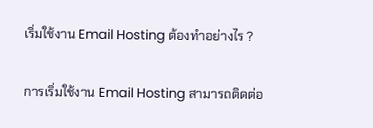เริ่มใช้งาน Email Hosting ต้องทำอย่างไร ?

การเริ่มใช้งาน Email Hosting สามารถติดต่อ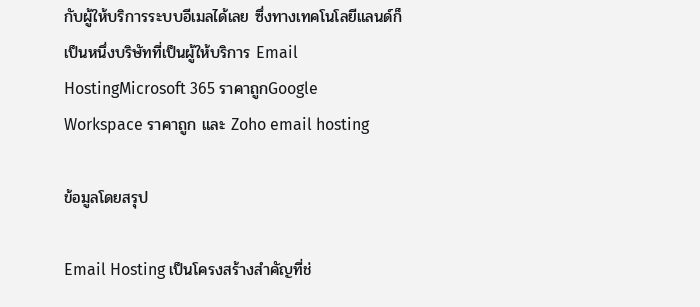กับผู้ให้บริการระบบอีเมลได้เลย ซึ่งทางเทคโนโลยีแลนด์ก็เป็นหนึ่งบริษัทที่เป็นผู้ให้บริการ Email HostingMicrosoft 365 ราคาถูกGoogle Workspace ราคาถูก และ Zoho email hosting

ข้อมูลโดยสรุป

Email Hosting เป็นโครงสร้างสำคัญที่ช่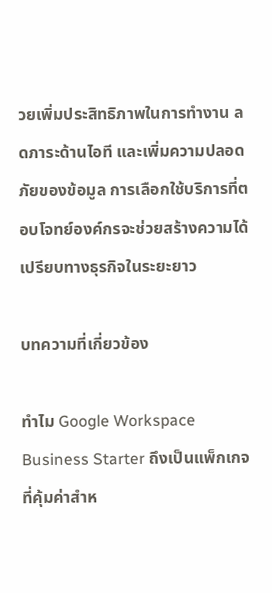วยเพิ่มประสิทธิภาพในการทำงาน ลดภาระด้านไอที และเพิ่มความปลอดภัยของข้อมูล การเลือกใช้บริการที่ตอบโจทย์องค์กรจะช่วยสร้างความได้เปรียบทางธุรกิจในระยะยาว

บทความที่เกี่ยวข้อง

ทำไม Google Workspace Business Starter ถึงเป็นแพ็กเกจที่คุ้มค่าสำห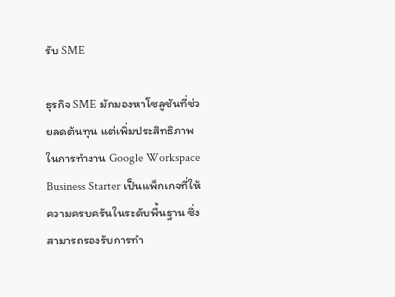รับ SME

ธุรกิจ SME มักมองหาโซลูชันที่ช่วยลดต้นทุน แต่เพิ่มประสิทธิภาพในการทำงาน Google Workspace Business Starter เป็นแพ็กเกจที่ให้ความครบครันในระดับพื้นฐาน ซึ่งสามารถรองรับการทำ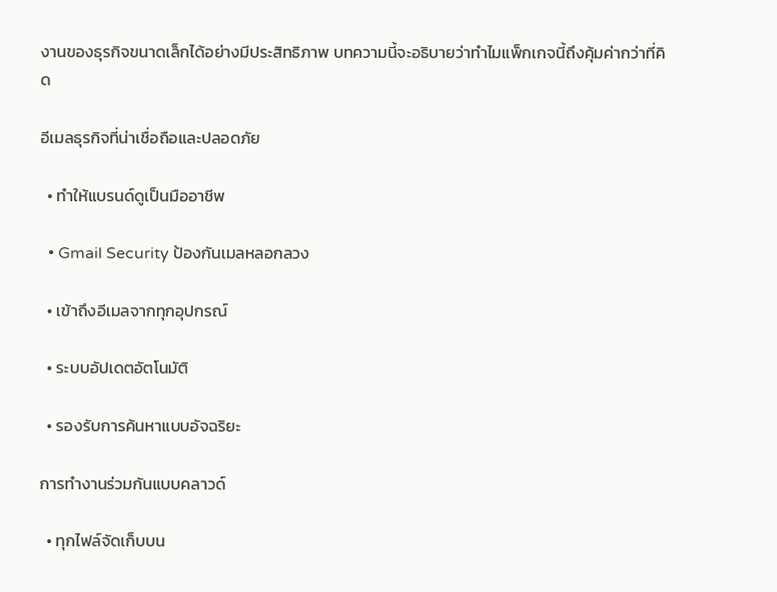งานของธุรกิจขนาดเล็กได้อย่างมีประสิทธิภาพ บทความนี้จะอธิบายว่าทำไมแพ็กเกจนี้ถึงคุ้มค่ากว่าที่คิด

อีเมลธุรกิจที่น่าเชื่อถือและปลอดภัย

  • ทำให้แบรนด์ดูเป็นมืออาชีพ

  • Gmail Security ป้องกันเมลหลอกลวง

  • เข้าถึงอีเมลจากทุกอุปกรณ์

  • ระบบอัปเดตอัตโนมัติ

  • รองรับการค้นหาแบบอัจฉริยะ

การทำงานร่วมกันแบบคลาวด์

  • ทุกไฟล์จัดเก็บบน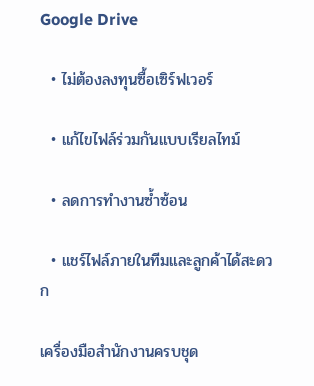Google Drive

  • ไม่ต้องลงทุนซื้อเซิร์ฟเวอร์

  • แก้ไขไฟล์ร่วมกันแบบเรียลไทม์

  • ลดการทำงานซ้ำซ้อน

  • แชร์ไฟล์ภายในทีมและลูกค้าได้สะดวก

เครื่องมือสำนักงานครบชุด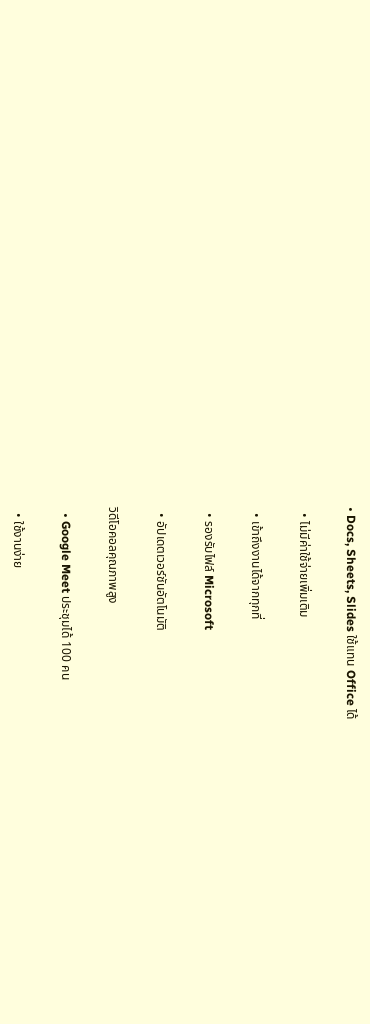• Docs, Sheets, Slides ใช้แทน Office ได้

  • ไม่มีค่าใช้จ่ายเพิ่มเติม

  • เข้าถึงงานได้จากทุกที่

  • รองรับไฟล์ Microsoft

  • อัปเดตเวอร์ชันอัตโนมัติ

วิดีโอคอลคุณภาพสูง

  • Google Meet ประชุมได้ 100 คน

  • ใช้งานง่าย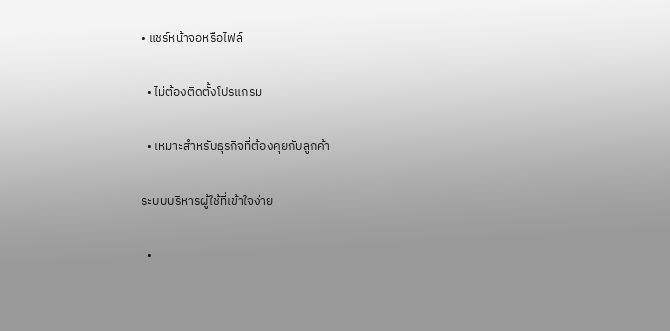• แชร์หน้าจอหรือไฟล์

  • ไม่ต้องติดตั้งโปรแกรม

  • เหมาะสำหรับธุรกิจที่ต้องคุยกับลูกค้า

ระบบบริหารผู้ใช้ที่เข้าใจง่าย

  •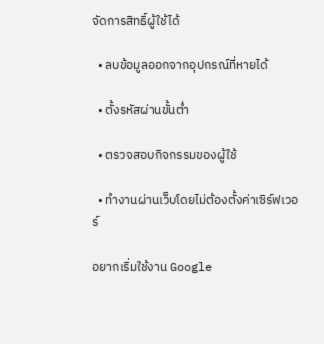จัดการสิทธิ์ผู้ใช้ได้

  • ลบข้อมูลออกจากอุปกรณ์ที่หายได้

  • ตั้งรหัสผ่านขั้นต่ำ

  • ตรวจสอบกิจกรรมของผู้ใช้

  • ทำงานผ่านเว็บโดยไม่ต้องตั้งค่าเซิร์ฟเวอร์

อยากเริ่มใช้งาน Google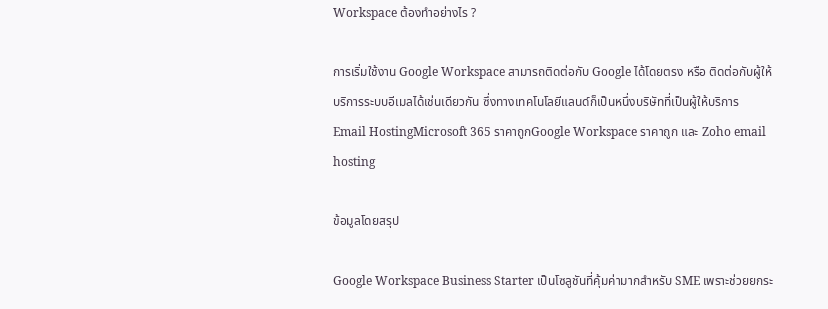Workspace ต้องทำอย่างไร ?

การเริ่มใช้งาน Google Workspace สามารถติดต่อกับ Google ได้โดยตรง หรือ ติดต่อกับผู้ให้บริการระบบอีเมลได้เช่นเดียวกัน ซึ่งทางเทคโนโลยีแลนด์ก็เป็นหนึ่งบริษัทที่เป็นผู้ให้บริการ Email HostingMicrosoft 365 ราคาถูกGoogle Workspace ราคาถูก และ Zoho email hosting

ข้อมูลโดยสรุป

Google Workspace Business Starter เป็นโซลูชันที่คุ้มค่ามากสำหรับ SME เพราะช่วยยกระ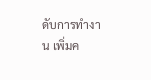ดับการทำงาน เพิ่มค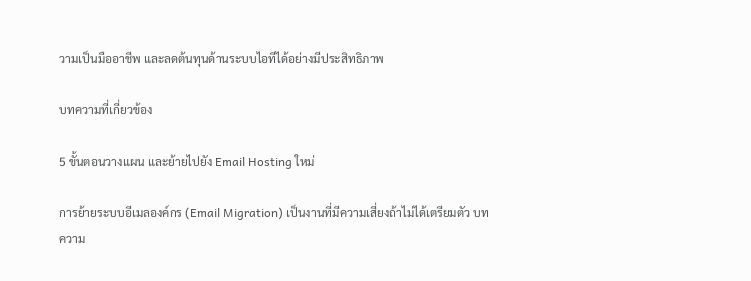วามเป็นมืออาชีพ และลดต้นทุนด้านระบบไอทีได้อย่างมีประสิทธิภาพ

บทความที่เกี่ยวข้อง

5 ขั้นตอนวางแผน และย้ายไปยัง Email Hosting ใหม่

การย้ายระบบอีเมลองค์กร (Email Migration) เป็นงานที่มีความเสี่ยงถ้าไม่ได้เตรียมตัว บทความ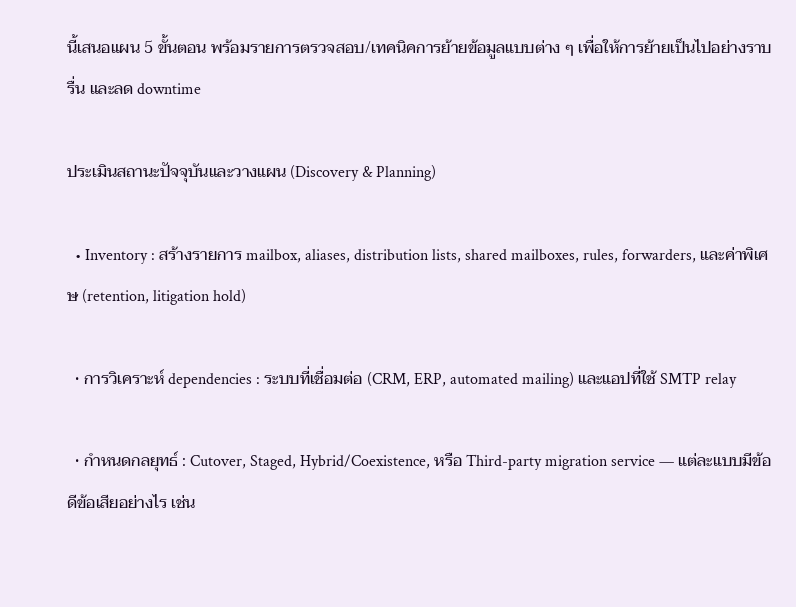นี้เสนอแผน 5 ขั้นตอน พร้อมรายการตรวจสอบ/เทคนิคการย้ายข้อมูลแบบต่าง ๆ เพื่อให้การย้ายเป็นไปอย่างราบรื่น และลด downtime

ประเมินสถานะปัจจุบันและวางแผน (Discovery & Planning)

  • Inventory : สร้างรายการ mailbox, aliases, distribution lists, shared mailboxes, rules, forwarders, และค่าพิเศษ (retention, litigation hold)

  • การวิเคราะห์ dependencies : ระบบที่เชื่อมต่อ (CRM, ERP, automated mailing) และแอปที่ใช้ SMTP relay

  • กำหนดกลยุทธ์ : Cutover, Staged, Hybrid/Coexistence, หรือ Third-party migration service — แต่ละแบบมีข้อดีข้อเสียอย่างไร เช่น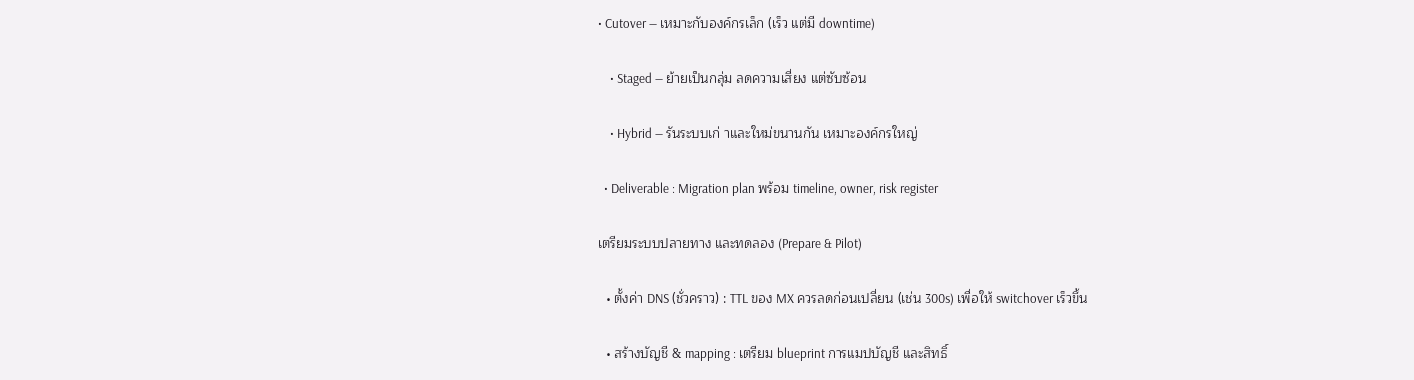• Cutover — เหมาะกับองค์กรเล็ก (เร็ว แต่มี downtime)

    • Staged — ย้ายเป็นกลุ่ม ลดความเสี่ยง แต่ซับซ้อน

    • Hybrid — รันระบบเก่ าและใหม่ขนานกัน เหมาะองค์กรใหญ่

  • Deliverable : Migration plan พร้อม timeline, owner, risk register

เตรียมระบบปลายทาง และทดลอง (Prepare & Pilot)

  • ตั้งค่า DNS (ชั่วคราว) : TTL ของ MX ควรลดก่อนเปลี่ยน (เช่น 300s) เพื่อให้ switchover เร็วขึ้น

  • สร้างบัญชี & mapping : เตรียม blueprint การแมปบัญชี และสิทธิ์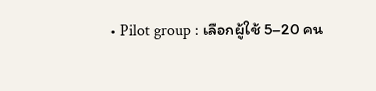• Pilot group : เลือกผู้ใช้ 5–20 คน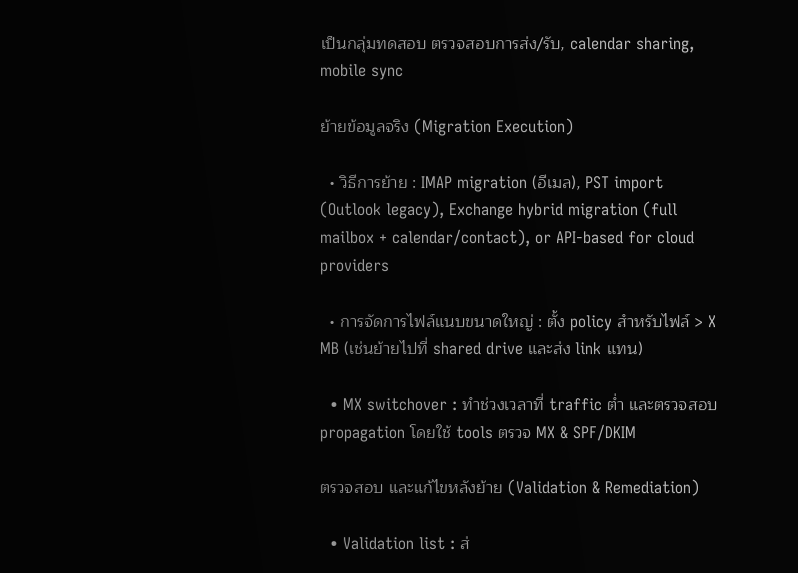เป็นกลุ่มทดสอบ ตรวจสอบการส่ง/รับ, calendar sharing, mobile sync

ย้ายข้อมูลจริง (Migration Execution)

  • วิธีการย้าย : IMAP migration (อีเมล), PST import (Outlook legacy), Exchange hybrid migration (full mailbox + calendar/contact), or API-based for cloud providers

  • การจัดการไฟล์แนบขนาดใหญ่ : ตั้ง policy สำหรับไฟล์ > X MB (เช่นย้ายไปที่ shared drive และส่ง link แทน)

  • MX switchover : ทำช่วงเวลาที่ traffic ต่ำ และตรวจสอบ propagation โดยใช้ tools ตรวจ MX & SPF/DKIM

ตรวจสอบ และแก้ไขหลังย้าย (Validation & Remediation)

  • Validation list : ส่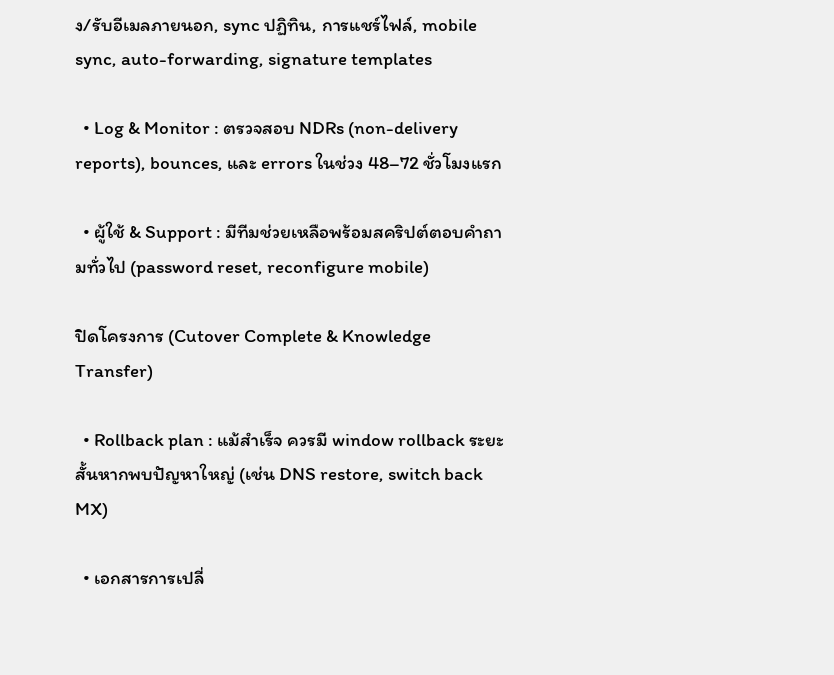ง/รับอีเมลภายนอก, sync ปฏิทิน, การแชร์ไฟล์, mobile sync, auto-forwarding, signature templates

  • Log & Monitor : ตรวจสอบ NDRs (non-delivery reports), bounces, และ errors ในช่วง 48–72 ชั่วโมงแรก

  • ผู้ใช้ & Support : มีทีมช่วยเหลือพร้อมสคริปต์ตอบคำถามทั่วไป (password reset, reconfigure mobile)

ปิดโครงการ (Cutover Complete & Knowledge Transfer)

  • Rollback plan : แม้สำเร็จ ควรมี window rollback ระยะสั้นหากพบปัญหาใหญ่ (เช่น DNS restore, switch back MX)

  • เอกสารการเปลี่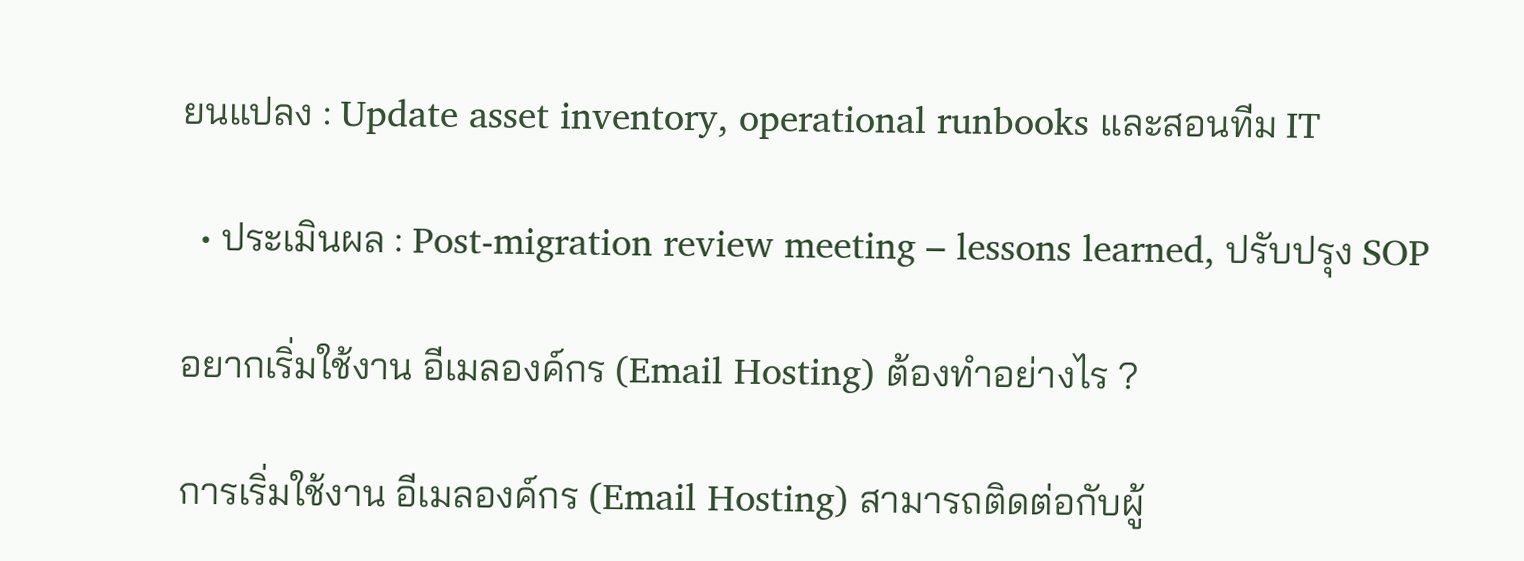ยนแปลง : Update asset inventory, operational runbooks และสอนทีม IT

  • ประเมินผล : Post-migration review meeting – lessons learned, ปรับปรุง SOP

อยากเริ่มใช้งาน อีเมลองค์กร (Email Hosting) ต้องทำอย่างไร ?

การเริ่มใช้งาน อีเมลองค์กร (Email Hosting) สามารถติดต่อกับผู้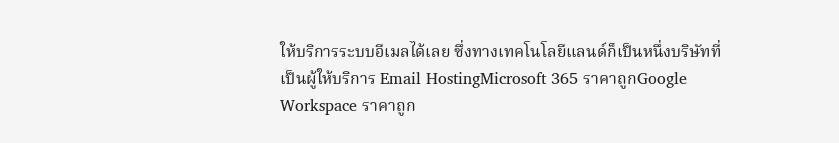ให้บริการระบบอีเมลได้เลย ซึ่งทางเทคโนโลยีแลนด์ก็เป็นหนึ่งบริษัทที่เป็นผู้ให้บริการ Email HostingMicrosoft 365 ราคาถูกGoogle Workspace ราคาถูก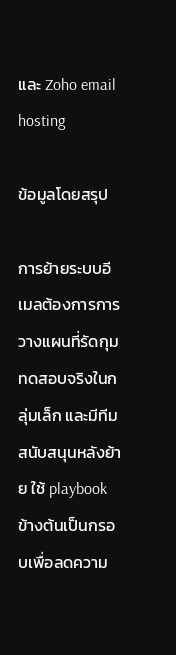และ Zoho email hosting

ข้อมูลโดยสรุป

การย้ายระบบอีเมลต้องการการวางแผนที่รัดกุม ทดสอบจริงในกลุ่มเล็ก และมีทีมสนับสนุนหลังย้าย ใช้ playbook ข้างต้นเป็นกรอบเพื่อลดความ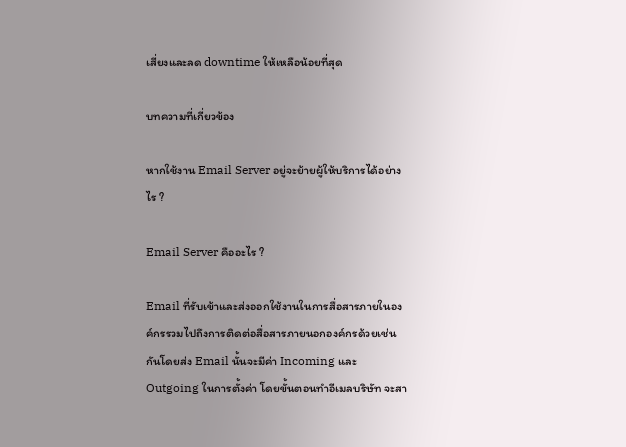เสี่ยงและลด downtime ให้เหลือน้อยที่สุด

บทความที่เกี่ยวข้อง

หากใช้งาน Email Server อยู่จะย้ายผู้ให้บริการได้อย่างไร ?

Email Server คืออะไร ?

Email ที่รับเข้าและส่งออกใช้งานในการสื่อสารภายในองค์กรรวมไปถึงการติดต่อสื่อสารภายนอกองค์กรด้วยเช่นกันโดยส่ง Email นั้นจะมีค่า Incoming และ Outgoing ในการตั้งค่า โดยขั้นตอนทำอีเมลบริษัท จะสา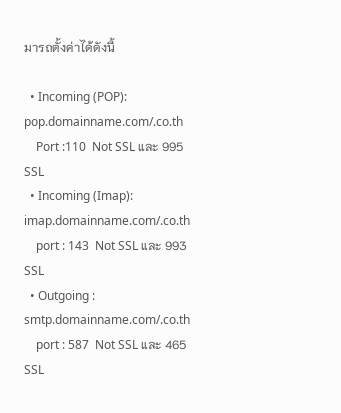มารถตั้งค่าได้ดังนี้

  • Incoming (POP): pop.domainname.com/.co.th
    Port :110  Not SSL และ 995 SSL
  • Incoming (Imap): imap.domainname.com/.co.th
    port : 143  Not SSL และ 993 SSL
  • Outgoing : smtp.domainname.com/.co.th
    port : 587  Not SSL และ 465 SSL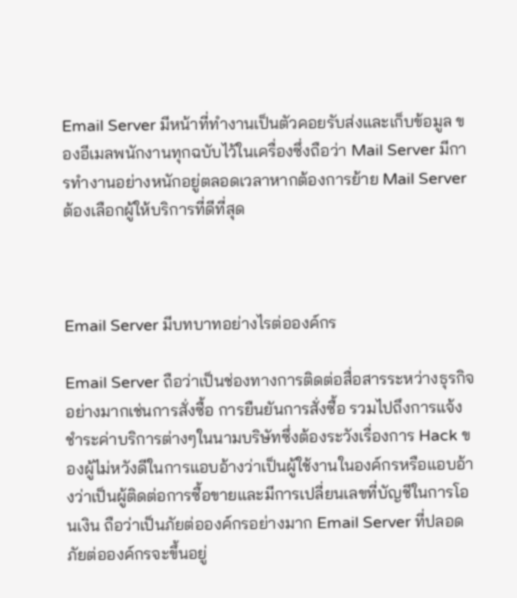Email Server มีหน้าที่ทำงานเป็นตัวคอยรับส่งและเก็บข้อมูล ของอีเมลพนักงานทุกฉบับไว้ในเครื่องซึ่งถือว่า Mail Server มีการทำงานอย่างหนักอยู่ตลอดเวลาหากต้องการย้าย Mail Server ต้องเลือกผู้ให้บริการที่ดีที่สุด



Email Server มีบทบาทอย่างไรต่อองค์กร

Email Server ถือว่าเป็นช่องทางการติดต่อสื่อสารระหว่างธุรกิจอย่างมากเช่นการสั่งซื้อ การยืนยันการสั่งซื้อ รวมไปถึงการแจ้งชำระค่าบริการต่างๆในนามบริษัทซึ่งต้องระวังเรื่องการ Hack ของผู้ไม่หวังดีในการแอบอ้างว่าเป็นผู้ใช้งานในองค์กรหรือแอบอ้างว่าเป็นผู้ติดต่อการซื้อขายและมีการเปลี่ยนเลขที่บัญชีในการโอนเงิน ถือว่าเป็นภัยต่อองค์กรอย่างมาก Email Server ที่ปลอดภัยต่อองค์กรจะขึ้นอยู่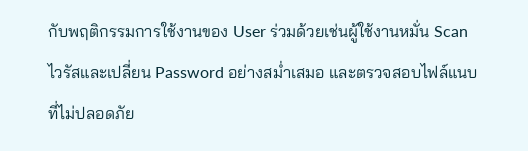กับพฤติกรรมการใช้งานของ User ร่วมด้วยเช่นผู้ใช้งานหมั่น Scan ไวรัสและเปลี่ยน Password อย่างสม่ำเสมอ และตรวจสอบไฟล์แนบที่ไม่ปลอดภัย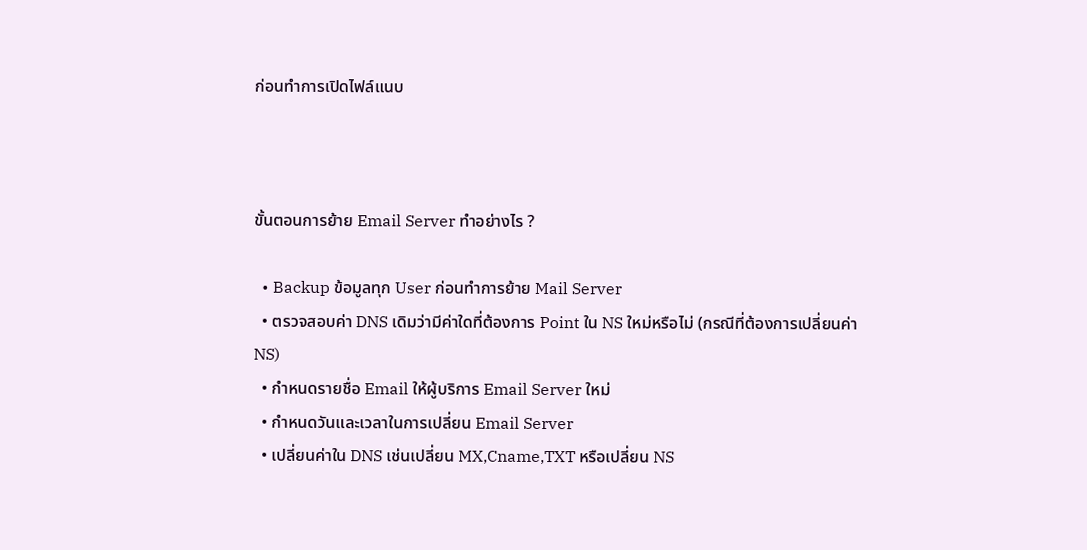ก่อนทำการเปิดไฟล์แนบ



ขั้นตอนการย้าย Email Server ทำอย่างไร ?

  • Backup ข้อมูลทุก User ก่อนทำการย้าย Mail Server
  • ตรวจสอบค่า DNS เดิมว่ามีค่าใดที่ต้องการ Point ใน NS ใหม่หรือไม่ (กรณีที่ต้องการเปลี่ยนค่า NS)
  • กำหนดรายชื่อ Email ให้ผู้บริการ Email Server ใหม่
  • กำหนดวันและเวลาในการเปลี่ยน Email Server
  • เปลี่ยนค่าใน DNS เช่นเปลี่ยน MX,Cname,TXT หรือเปลี่ยน NS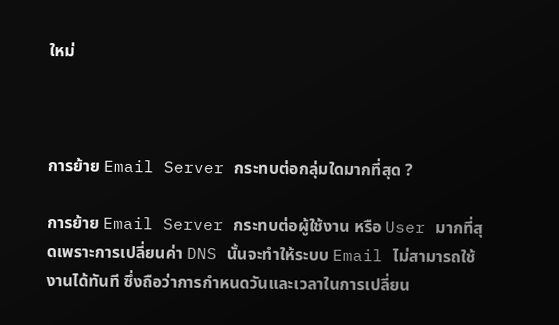ใหม่



การย้าย Email Server กระทบต่อกลุ่มใดมากที่สุด ?

การย้าย Email Server กระทบต่อผู้ใช้งาน หรือ User มากที่สุดเพราะการเปลี่ยนค่า DNS นั้นจะทำให้ระบบ Email ไม่สามารถใช้งานได้ทันที ซึ่งถือว่าการกำหนดวันและเวลาในการเปลี่ยน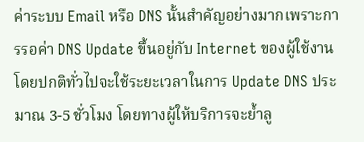ค่าระบบ Email หรือ DNS นั้นสำคัญอย่างมากเพราะการรอค่า DNS Update ขึ้นอยู่กับ Internet ของผู้ใช้งานโดยปกติทั่วไปจะใช้ระยะเวลาในการ Update DNS ประมาณ 3-5 ชั่วโมง โดยทางผู้ให้บริการจะย้ำลู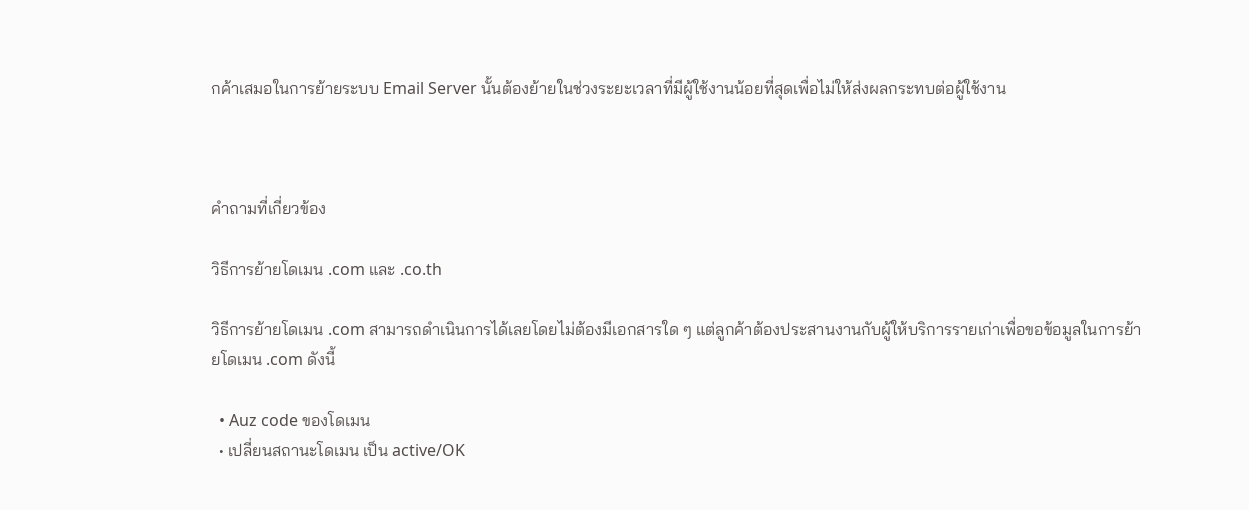กค้าเสมอในการย้ายระบบ Email Server นั้นต้องย้ายในช่วงระยะเวลาที่มีผู้ใช้งานน้อยที่สุดเพื่อไม่ให้ส่งผลกระทบต่อผู้ใช้งาน



คำถามที่เกี่ยวข้อง

วิธีการย้ายโดเมน .com และ .co.th

วิธีการย้ายโดเมน .com สามารถดำเนินการได้เลยโดยไม่ต้องมีเอกสารใด ๆ แต่ลูกค้าต้องประสานงานกับผู้ให้บริการรายเก่าเพื่อขอข้อมูลในการย้ายโดเมน .com ดังนี้

  • Auz code ของโดเมน
  • เปลี่ยนสถานะโดเมน เป็น active/OK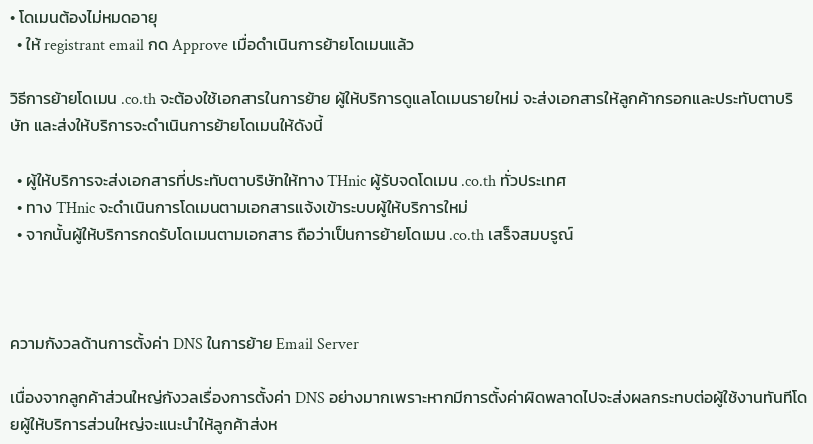• โดเมนต้องไม่หมดอายุ
  • ให้ registrant email กด Approve เมื่อดำเนินการย้ายโดเมนแล้ว

วิธีการย้ายโดเมน .co.th จะต้องใช้เอกสารในการย้าย ผู้ให้บริการดูแลโดเมนรายใหม่ จะส่งเอกสารให้ลูกค้ากรอกและประทับตาบริษัท และส่งให้บริการจะดำเนินการย้ายโดเมนให้ดังนี้

  • ผู้ให้บริการจะส่งเอกสารที่ประทับตาบริษัทให้ทาง THnic ผู้รับจดโดเมน .co.th ทั่วประเทศ
  • ทาง THnic จะดำเนินการโดเมนตามเอกสารแจ้งเข้าระบบผู้ให้บริการใหม่
  • จากนั้นผู้ให้บริการกดรับโดเมนตามเอกสาร ถือว่าเป็นการย้ายโดเมน .co.th เสร็จสมบรูณ์



ความกังวลด้านการตั้งค่า DNS ในการย้าย Email Server

เนื่องจากลูกค้าส่วนใหญ่กังวลเรื่องการตั้งค่า DNS อย่างมากเพราะหากมีการตั้งค่าผิดพลาดไปจะส่งผลกระทบต่อผู้ใช้งานทันทีโดยผู้ให้บริการส่วนใหญ่จะแนะนำให้ลูกค้าส่งห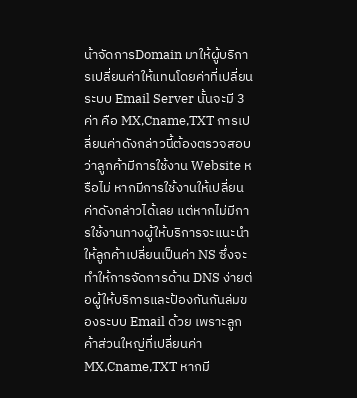น้าจัดการDomain มาให้ผู้บริการเปลี่ยนค่าให้แทนโดยค่าที่เปลี่ยนระบบ Email Server นั้นจะมี 3 ค่า คือ MX,Cname,TXT การเปลี่ยนค่าดังกล่าวนี้ต้องตรวจสอบว่าลูกค้ามีการใช้งาน Website หรือไม่ หากมีการใช้งานให้เปลี่ยนค่าดังกล่าวได้เลย แต่หากไม่มีการใช้งานทางผู้ให้บริการจะแนะนำให้ลูกค้าเปลี่ยนเป็นค่า NS ซึ่งจะทำให้การจัดการด้าน DNS ง่ายต่อผู้ให้บริการและป้องกันกันล่มของระบบ Email ด้วย เพราะลูกค้าส่วนใหญ่ที่เปลี่ยนค่า MX,Cname,TXT หากมี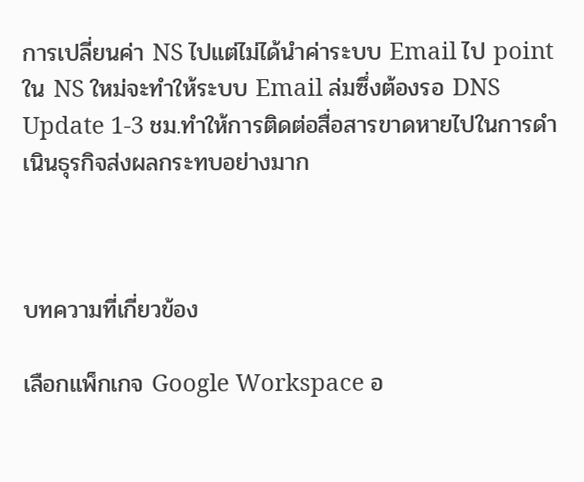การเปลี่ยนค่า NS ไปแต่ไม่ได้นำค่าระบบ Email ไป point ใน NS ใหม่จะทำให้ระบบ Email ล่มซึ่งต้องรอ DNS Update 1-3 ชม.ทำให้การติดต่อสื่อสารขาดหายไปในการดำเนินธุรกิจส่งผลกระทบอย่างมาก



บทความที่เกี่ยวข้อง

เลือกแพ็กเกจ Google Workspace อ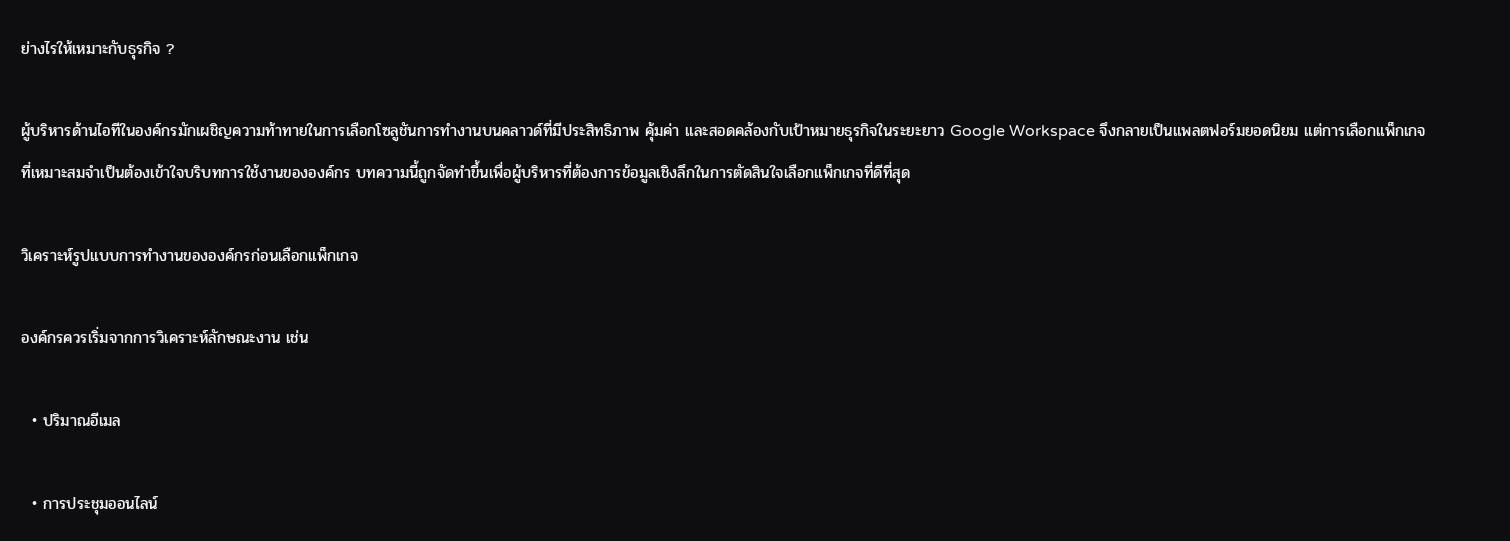ย่างไรให้เหมาะกับธุรกิจ ?

ผู้บริหารด้านไอทีในองค์กรมักเผชิญความท้าทายในการเลือกโซลูชันการทำงานบนคลาวด์ที่มีประสิทธิภาพ คุ้มค่า และสอดคล้องกับเป้าหมายธุรกิจในระยะยาว Google Workspace จึงกลายเป็นแพลตฟอร์มยอดนิยม แต่การเลือกแพ็กเกจที่เหมาะสมจำเป็นต้องเข้าใจบริบทการใช้งานขององค์กร บทความนี้ถูกจัดทำขึ้นเพื่อผู้บริหารที่ต้องการข้อมูลเชิงลึกในการตัดสินใจเลือกแพ็กเกจที่ดีที่สุด

วิเคราะห์รูปแบบการทำงานขององค์กรก่อนเลือกแพ็กเกจ

องค์กรควรเริ่มจากการวิเคราะห์ลักษณะงาน เช่น

  • ปริมาณอีเมล

  • การประชุมออนไลน์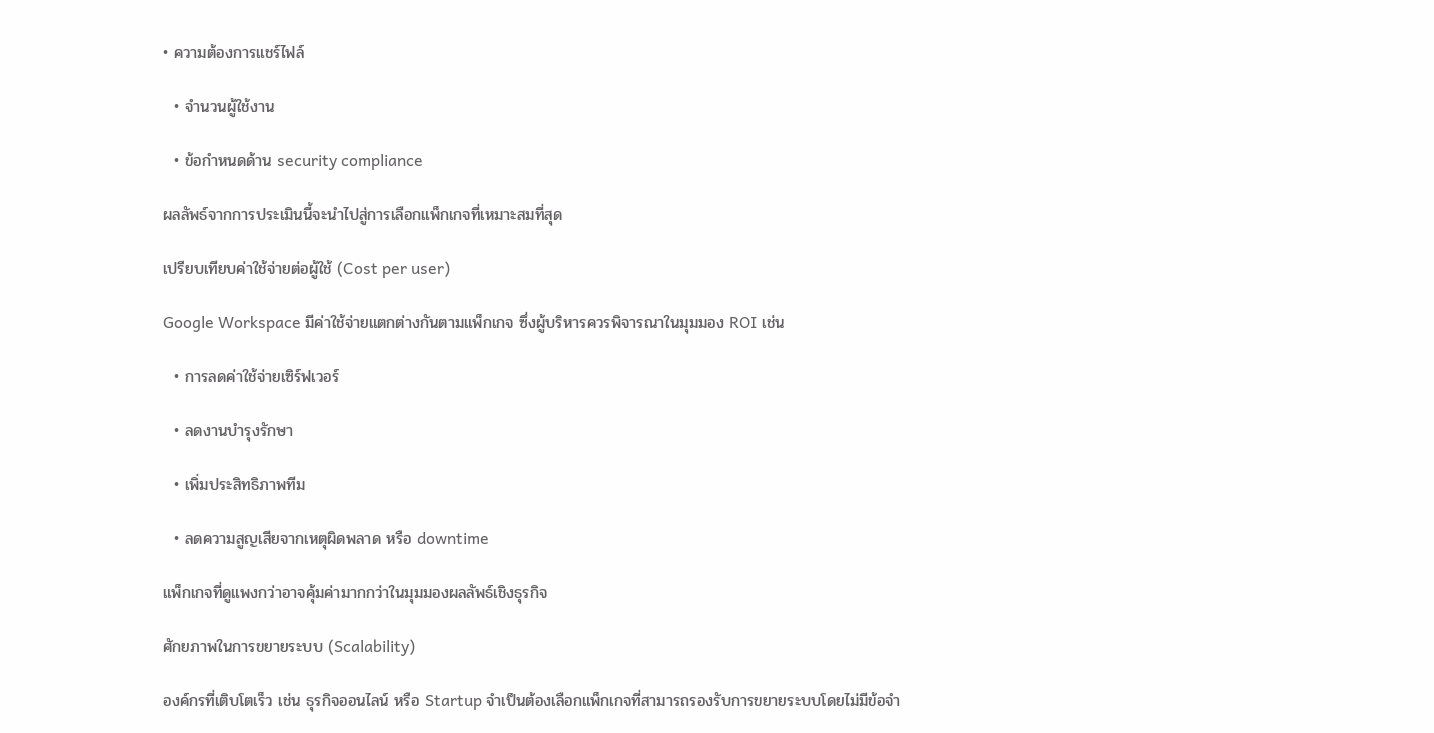• ความต้องการแชร์ไฟล์

  • จำนวนผู้ใช้งาน

  • ข้อกำหนดด้าน security compliance

ผลลัพธ์จากการประเมินนี้จะนำไปสู่การเลือกแพ็กเกจที่เหมาะสมที่สุด

เปรียบเทียบค่าใช้จ่ายต่อผู้ใช้ (Cost per user)

Google Workspace มีค่าใช้จ่ายแตกต่างกันตามแพ็กเกจ ซึ่งผู้บริหารควรพิจารณาในมุมมอง ROI เช่น

  • การลดค่าใช้จ่ายเซิร์ฟเวอร์

  • ลดงานบำรุงรักษา

  • เพิ่มประสิทธิภาพทีม

  • ลดความสูญเสียจากเหตุผิดพลาด หรือ downtime

แพ็กเกจที่ดูแพงกว่าอาจคุ้มค่ามากกว่าในมุมมองผลลัพธ์เชิงธุรกิจ

ศักยภาพในการขยายระบบ (Scalability)

องค์กรที่เติบโตเร็ว เช่น ธุรกิจออนไลน์ หรือ Startup จำเป็นต้องเลือกแพ็กเกจที่สามารถรองรับการขยายระบบโดยไม่มีข้อจำ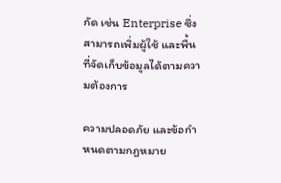กัด เช่น Enterprise ซึ่งสามารถเพิ่มผู้ใช้ และพื้นที่จัดเก็บข้อมูลได้ตามความต้องการ

ความปลอดภัย และข้อกำหนดตามกฎหมาย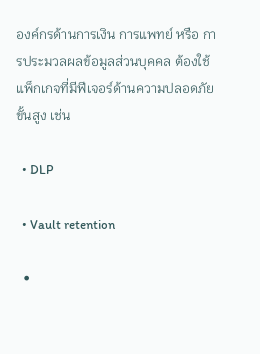องค์กรด้านการเงิน การแพทย์ หรือ การประมวลผลข้อมูลส่วนบุคคล ต้องใช้แพ็กเกจที่มีฟีเจอร์ด้านความปลอดภัยขั้นสูง เช่น

  • DLP

  • Vault retention

  •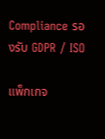Compliance รองรับ GDPR / ISO

แพ็กเกจ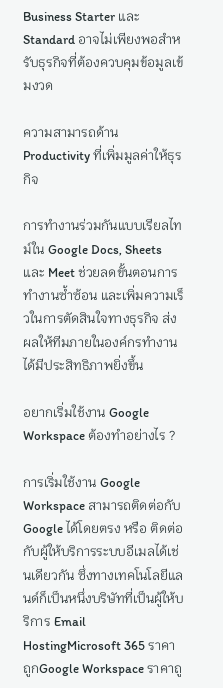Business Starter และ Standard อาจไม่เพียงพอสำหรับธุรกิจที่ต้องควบคุมข้อมูลเข้มงวด

ความสามารถด้าน Productivity ที่เพิ่มมูลค่าให้ธุรกิจ

การทำงานร่วมกันแบบเรียลไทม์ใน Google Docs, Sheets และ Meet ช่วยลดขั้นตอนการทำงานซ้ำซ้อน และเพิ่มความเร็วในการตัดสินใจทางธุรกิจ ส่งผลให้ทีมภายในองค์กรทำงานได้มีประสิทธิภาพยิ่งขึ้น

อยากเริ่มใช้งาน Google Workspace ต้องทำอย่างไร ?

การเริ่มใช้งาน Google Workspace สามารถติดต่อกับ Google ได้โดยตรง หรือ ติดต่อกับผู้ให้บริการระบบอีเมลได้เช่นเดียวกัน ซึ่งทางเทคโนโลยีแลนด์ก็เป็นหนึ่งบริษัทที่เป็นผู้ให้บริการ Email HostingMicrosoft 365 ราคาถูกGoogle Workspace ราคาถู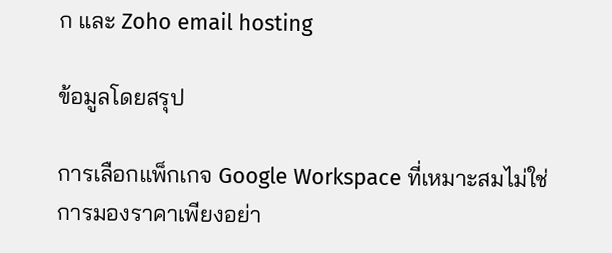ก และ Zoho email hosting

ข้อมูลโดยสรุป

การเลือกแพ็กเกจ Google Workspace ที่เหมาะสมไม่ใช่การมองราคาเพียงอย่า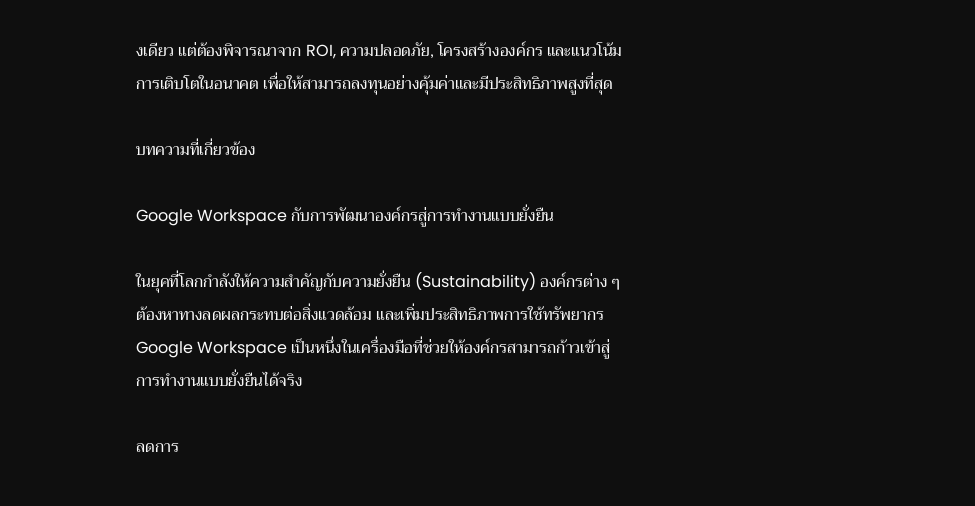งเดียว แต่ต้องพิจารณาจาก ROI, ความปลอดภัย, โครงสร้างองค์กร และแนวโน้มการเติบโตในอนาคต เพื่อให้สามารถลงทุนอย่างคุ้มค่าและมีประสิทธิภาพสูงที่สุด

บทความที่เกี่ยวข้อง

Google Workspace กับการพัฒนาองค์กรสู่การทำงานแบบยั่งยืน

ในยุคที่โลกกำลังให้ความสำคัญกับความยั่งยืน (Sustainability) องค์กรต่าง ๆ ต้องหาทางลดผลกระทบต่อสิ่งแวดล้อม และเพิ่มประสิทธิภาพการใช้ทรัพยากร Google Workspace เป็นหนึ่งในเครื่องมือที่ช่วยให้องค์กรสามารถก้าวเข้าสู่การทำงานแบบยั่งยืนได้จริง

ลดการ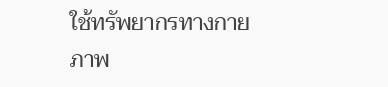ใช้ทรัพยากรทางกายภาพ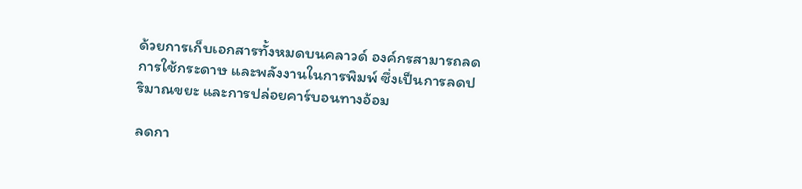ด้วยการเก็บเอกสารทั้งหมดบนคลาวด์ องค์กรสามารถลดการใช้กระดาษ และพลังงานในการพิมพ์ ซึ่งเป็นการลดปริมาณขยะ และการปล่อยคาร์บอนทางอ้อม

ลดกา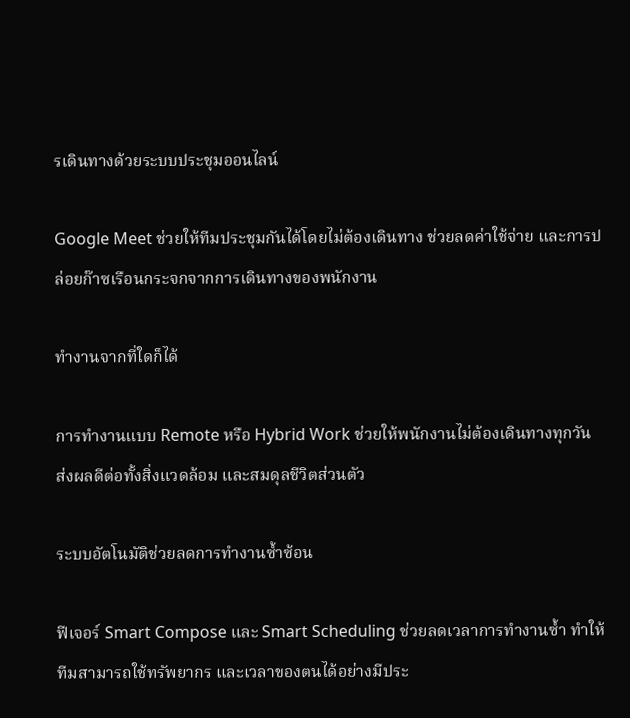รเดินทางด้วยระบบประชุมออนไลน์

Google Meet ช่วยให้ทีมประชุมกันได้โดยไม่ต้องเดินทาง ช่วยลดค่าใช้จ่าย และการปล่อยก๊าซเรือนกระจกจากการเดินทางของพนักงาน

ทำงานจากที่ใดก็ได้

การทำงานแบบ Remote หรือ Hybrid Work ช่วยให้พนักงานไม่ต้องเดินทางทุกวัน ส่งผลดีต่อทั้งสิ่งแวดล้อม และสมดุลชีวิตส่วนตัว

ระบบอัตโนมัติช่วยลดการทำงานซ้ำซ้อน

ฟีเจอร์ Smart Compose และ Smart Scheduling ช่วยลดเวลาการทำงานซ้ำ ทำให้ทีมสามารถใช้ทรัพยากร และเวลาของตนได้อย่างมีประ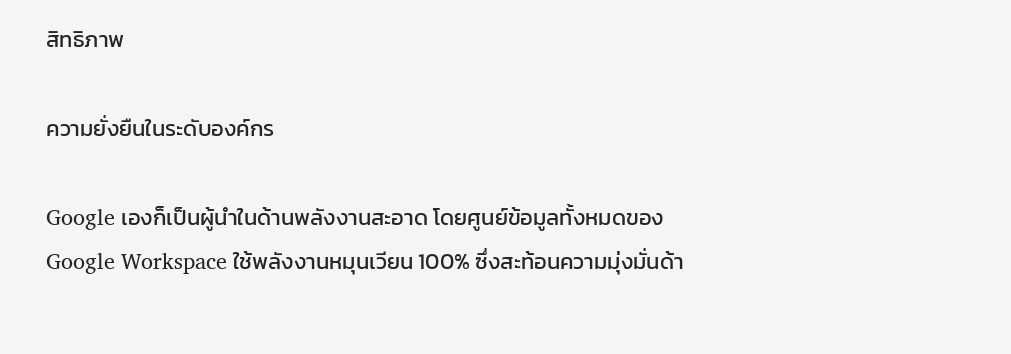สิทธิภาพ

ความยั่งยืนในระดับองค์กร

Google เองก็เป็นผู้นำในด้านพลังงานสะอาด โดยศูนย์ข้อมูลทั้งหมดของ Google Workspace ใช้พลังงานหมุนเวียน 100% ซึ่งสะท้อนความมุ่งมั่นด้า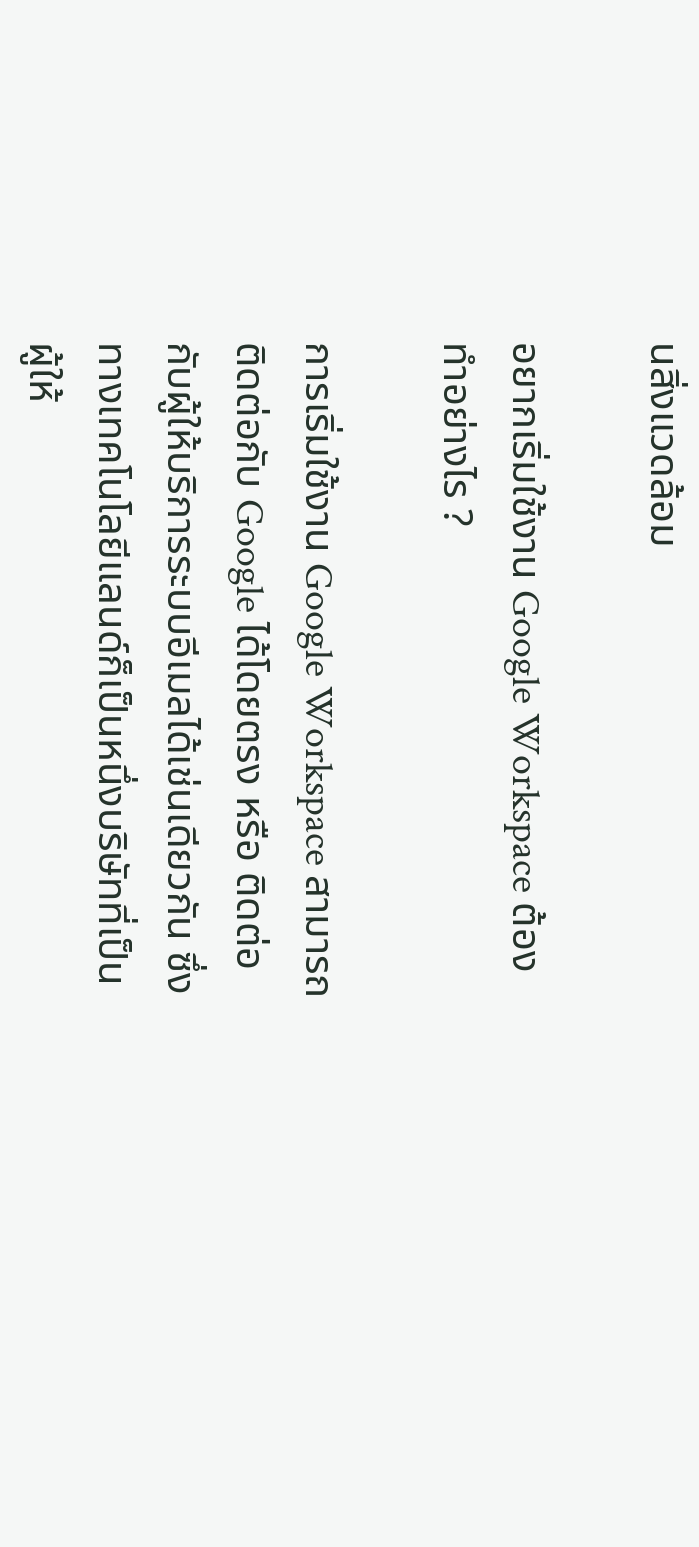นสิ่งแวดล้อม

อยากเริ่มใช้งาน Google Workspace ต้องทำอย่างไร ?

การเริ่มใช้งาน Google Workspace สามารถติดต่อกับ Google ได้โดยตรง หรือ ติดต่อกับผู้ให้บริการระบบอีเมลได้เช่นเดียวกัน ซึ่งทางเทคโนโลยีแลนด์ก็เป็นหนึ่งบริษัทที่เป็นผู้ให้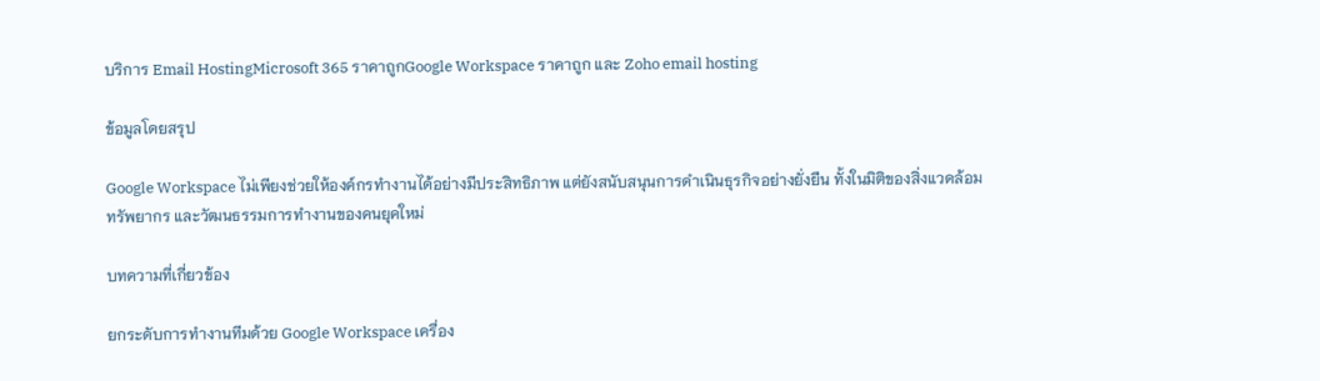บริการ Email HostingMicrosoft 365 ราคาถูกGoogle Workspace ราคาถูก และ Zoho email hosting

ข้อมูลโดยสรุป

Google Workspace ไม่เพียงช่วยให้องค์กรทำงานได้อย่างมีประสิทธิภาพ แต่ยังสนับสนุนการดำเนินธุรกิจอย่างยั่งยืน ทั้งในมิติของสิ่งแวดล้อม ทรัพยากร และวัฒนธรรมการทำงานของคนยุคใหม่

บทความที่เกี่ยวข้อง

ยกระดับการทำงานทีมด้วย Google Workspace เครื่อง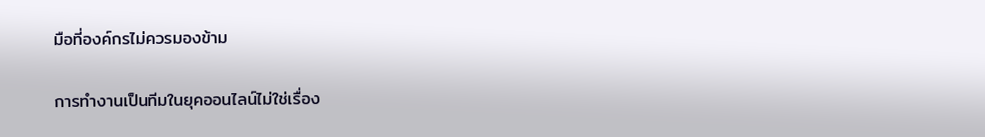มือที่องค์กรไม่ควรมองข้าม

การทำงานเป็นทีมในยุคออนไลน์ไม่ใช่เรื่อง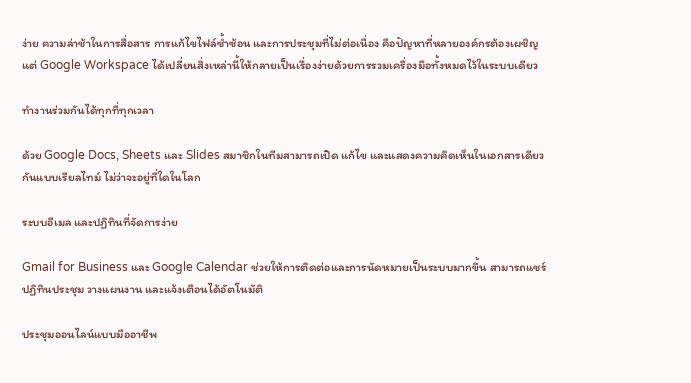ง่าย ความล่าช้าในการสื่อสาร การแก้ไขไฟล์ซ้ำซ้อน และการประชุมที่ไม่ต่อเนื่อง คือปัญหาที่หลายองค์กรต้องเผชิญ แต่ Google Workspace ได้เปลี่ยนสิ่งเหล่านี้ให้กลายเป็นเรื่องง่ายด้วยการรวมเครื่องมือทั้งหมดไว้ในระบบเดียว

ทำงานร่วมกันได้ทุกที่ทุกเวลา

ด้วย Google Docs, Sheets และ Slides สมาชิกในทีมสามารถเปิด แก้ไข และแสดงความคิดเห็นในเอกสารเดียวกันแบบเรียลไทม์ ไม่ว่าจะอยู่ที่ใดในโลก

ระบบอีเมล และปฏิทินที่จัดการง่าย

Gmail for Business และ Google Calendar ช่วยให้การติดต่อและการนัดหมายเป็นระบบมากขึ้น สามารถแชร์ปฏิทินประชุม วางแผนงาน และแจ้งเตือนได้อัตโนมัติ

ประชุมออนไลน์แบบมืออาชีพ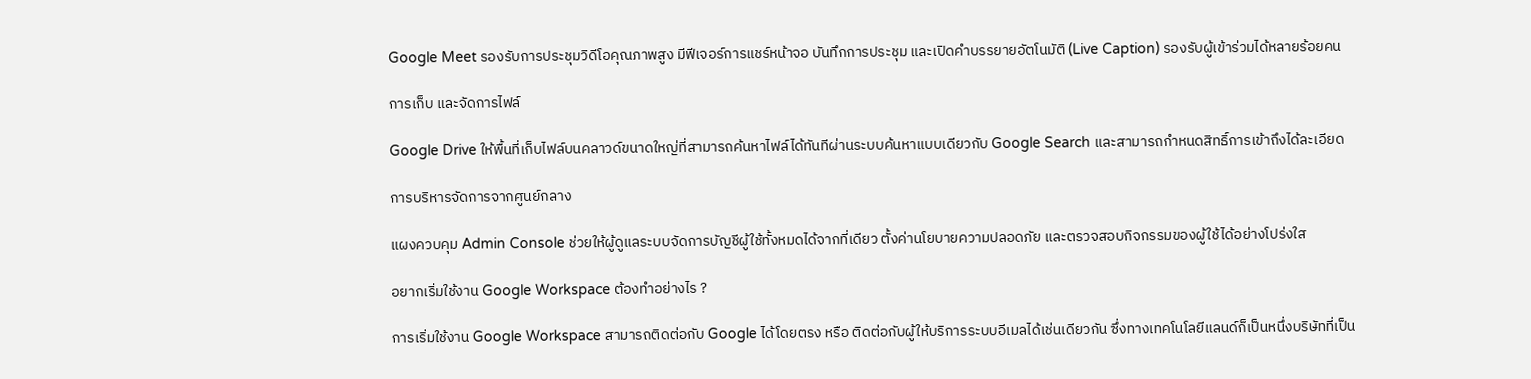Google Meet รองรับการประชุมวิดีโอคุณภาพสูง มีฟีเจอร์การแชร์หน้าจอ บันทึกการประชุม และเปิดคำบรรยายอัตโนมัติ (Live Caption) รองรับผู้เข้าร่วมได้หลายร้อยคน

การเก็บ และจัดการไฟล์

Google Drive ให้พื้นที่เก็บไฟล์บนคลาวด์ขนาดใหญ่ที่สามารถค้นหาไฟล์ได้ทันทีผ่านระบบค้นหาแบบเดียวกับ Google Search และสามารถกำหนดสิทธิ์การเข้าถึงได้ละเอียด

การบริหารจัดการจากศูนย์กลาง

แผงควบคุม Admin Console ช่วยให้ผู้ดูแลระบบจัดการบัญชีผู้ใช้ทั้งหมดได้จากที่เดียว ตั้งค่านโยบายความปลอดภัย และตรวจสอบกิจกรรมของผู้ใช้ได้อย่างโปร่งใส

อยากเริ่มใช้งาน Google Workspace ต้องทำอย่างไร ?

การเริ่มใช้งาน Google Workspace สามารถติดต่อกับ Google ได้โดยตรง หรือ ติดต่อกับผู้ให้บริการระบบอีเมลได้เช่นเดียวกัน ซึ่งทางเทคโนโลยีแลนด์ก็เป็นหนึ่งบริษัทที่เป็น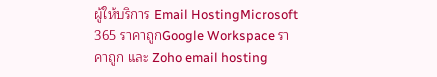ผู้ให้บริการ Email HostingMicrosoft 365 ราคาถูกGoogle Workspace ราคาถูก และ Zoho email hosting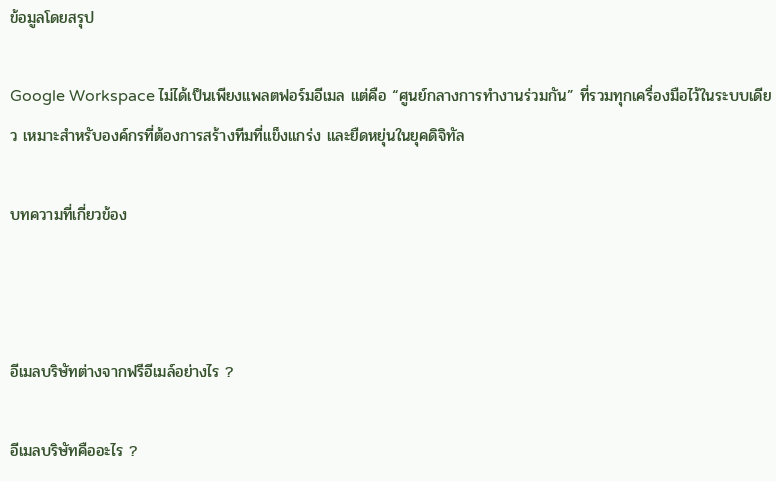ข้อมูลโดยสรุป

Google Workspace ไม่ได้เป็นเพียงแพลตฟอร์มอีเมล แต่คือ “ศูนย์กลางการทำงานร่วมกัน” ที่รวมทุกเครื่องมือไว้ในระบบเดียว เหมาะสำหรับองค์กรที่ต้องการสร้างทีมที่แข็งแกร่ง และยืดหยุ่นในยุคดิจิทัล

บทความที่เกี่ยวข้อง



อีเมลบริษัทต่างจากฟรีอีเมล์อย่างไร ?

อีเมลบริษัทคืออะไร ?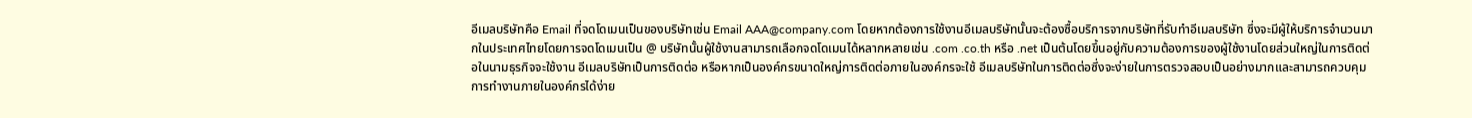อีเมลบริษัทคือ Email ที่จดโดเมนเป็นของบริษัทเช่น Email AAA@company.com โดยหากต้องการใช้งานอีเมลบริษัทนั้นจะต้องซื้อบริการจากบริษัทที่รับทำอีเมลบริษัท ซึ่งจะมีผู้ให้บริการจำนวนมากในประเทศไทยโดยการจดโดเมนเป็น @ บริษัทนั้นผู้ใช้งานสามารถเลือกจดโดเมนได้หลากหลายเช่น .com .co.th หรือ .net เป็นต้นโดยขึ้นอยู่กับความต้องการของผู้ใช้งานโดยส่วนใหญ่ในการติดต่อในนามธุรกิจจะใช้งาน อีเมลบริษัทเป็นการติดต่อ หรือหากเป็นองค์กรขนาดใหญ่การติดต่อภายในองค์กรจะใช้ อีเมลบริษัทในการติดต่อซึ่งจะง่ายในการตรวจสอบเป็นอย่างมากและสามารถควบคุมการทำงานภายในองค์กรได้ง่าย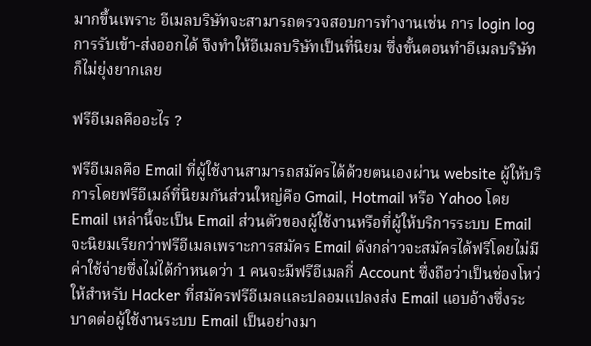มากขึ้นเพราะ อีเมลบริษัทจะสามารถตรวจสอบการทำงานเช่น การ login log การรับเข้า-ส่งออกได้ จึงทำให้อีเมลบริษัทเป็นที่นิยม ซึ่งขั้นตอนทำอีเมลบริษัทก็ไม่ยุ่งยากเลย

ฟรีอีเมลคืออะไร ?

ฟรีอีเมลคือ Email ที่ผู้ใช้งานสามารถสมัครได้ด้วยตนเองผ่าน website ผู้ให้บริการโดยฟรีอีเมล์ที่นิยมกันส่วนใหญ่คือ Gmail, Hotmail หรือ Yahoo โดย Email เหล่านี้จะเป็น Email ส่วนตัวของผู้ใช้งานหรือที่ผู้ให้บริการระบบ Email จะนิยมเรียกว่าฟรีอีเมลเพราะการสมัคร Email ดังกล่าวจะสมัครได้ฟรีโดยไม่มีค่าใช้จ่ายซึ่งไม่ได้กำหนดว่า 1 คนจะมีฟรีอีเมลกี่ Account ซึ่งถือว่าเป็นช่องโหว่ให้สำหรับ Hacker ที่สมัครฟรีอีเมลและปลอมแปลงส่ง Email แอบอ้างซึ่งระบาดต่อผู้ใช้งานระบบ Email เป็นอย่างมา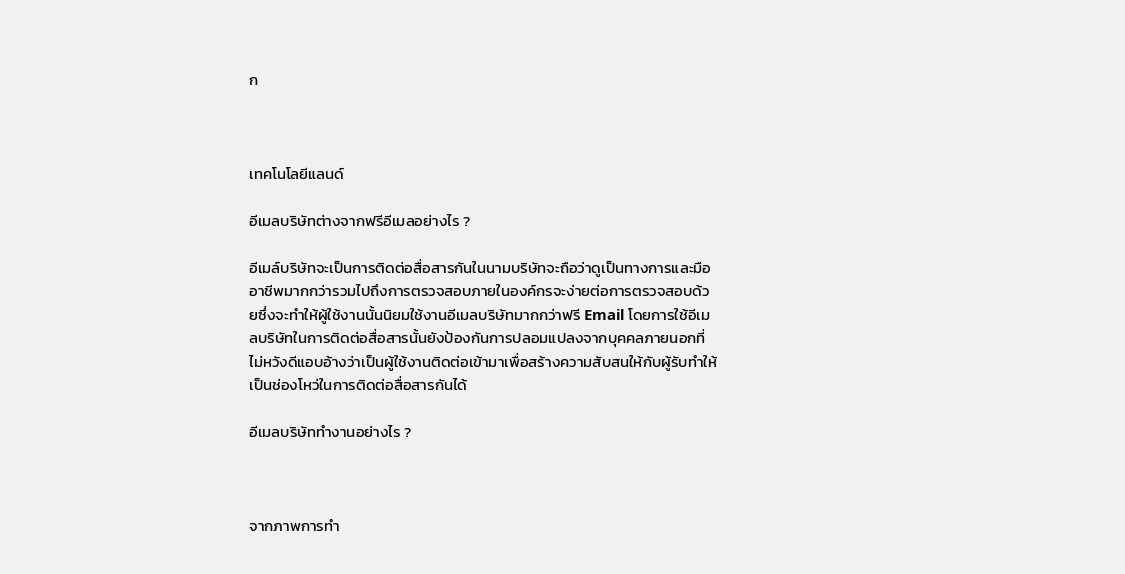ก



เทคโนโลยีแลนด์

อีเมลบริษัทต่างจากฟรีอีเมลอย่างไร ?

อีเมล์บริษัทจะเป็นการติดต่อสื่อสารกันในนามบริษัทจะถือว่าดูเป็นทางการและมืออาชีพมากกว่ารวมไปถึงการตรวจสอบภายในองค์กรจะง่ายต่อการตรวจสอบด้วยซึ่งจะทำให้ผู้ใช้งานนั้นนิยมใช้งานอีเมลบริษัทมากกว่าฟรี Email โดยการใช้อีเมลบริษัทในการติดต่อสื่อสารนั้นยังป้องกันการปลอมแปลงจากบุคคลภายนอกที่ไม่หวังดีแอบอ้างว่าเป็นผู้ใช้งานติดต่อเข้ามาเพื่อสร้างความสับสนให้กับผู้รับทำให้เป็นช่องโหว่ในการติดต่อสื่อสารกันได้

อีเมลบริษัททำงานอย่างไร ?



จากภาพการทำ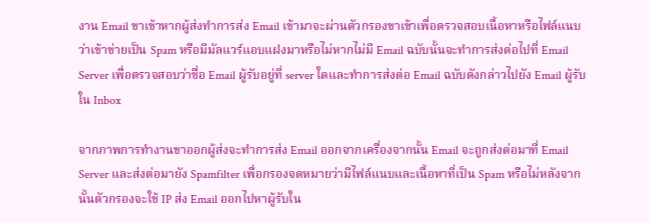งาน Email ขาเข้าหากผู้ส่งทำการส่ง Email เข้ามาจะผ่านตัวกรองขาเข้าเพื่อตรวจสอบเนื้อหาหรือไฟล์แนบว่าเข้าข่ายเป็น Spam หรือมีมัลแวร์แอบแฝงมาหรือไม่หากไม่มี Email ฉบับนั้นจะทำการส่งต่อไปที่ Email Server เพื่อตรวจสอบว่าชื่อ Email ผู้รับอยู่ที่ server ใดและทำการส่งต่อ Email ฉบับดังกล่าวไปยัง Email ผู้รับใน Inbox

จากภาพการทำงานขาออกผู้ส่งจะทำการส่ง Email ออกจากเครื่องจากนั้น Email จะถูกส่งต่อมาที่ Email Server และส่งต่อมายัง Spamfilter เพื่อกรองจดหมายว่ามีไฟล์แนบและเนื้อหาที่เป็น Spam หรือไม่หลังจากนั้นตัวกรองจะใช้ IP ส่ง Email ออกไปหาผู้รับใน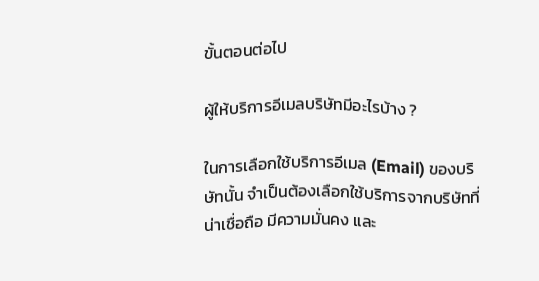ขั้นตอนต่อไป

ผู้ให้บริการอีเมลบริษัทมีอะไรบ้าง ?

ในการเลือกใช้บริการอีเมล (Email) ของบริษัทนั้น จำเป็นต้องเลือกใช้บริการจากบริษัทที่น่าเชื่อถือ มีความมั่นคง และ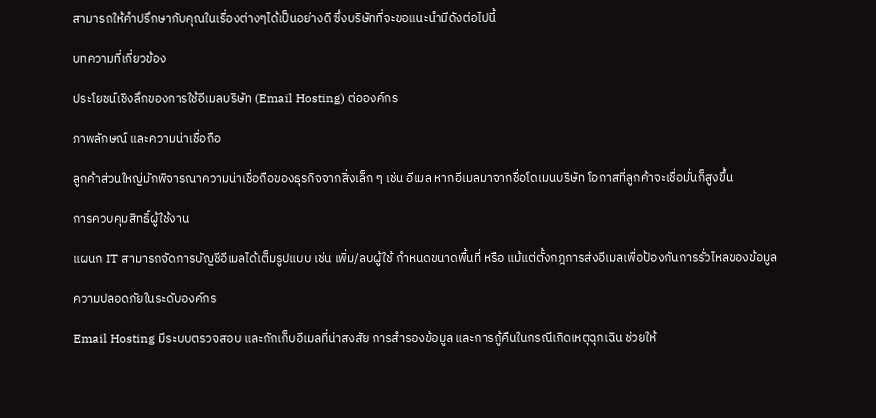สามารถให้คำปรึกษากับคุณในเรื่องต่างๆได้เป็นอย่างดี ซึ่งบริษัทที่จะขอแนะนำมีดังต่อไปนี้

บทความที่เกี่ยวข้อง

ประโยชน์เชิงลึกของการใช้อีเมลบริษัท (Email Hosting) ต่อองค์กร

ภาพลักษณ์ และความน่าเชื่อถือ

ลูกค้าส่วนใหญ่มักพิจารณาความน่าเชื่อถือของธุรกิจจากสิ่งเล็ก ๆ เช่น อีเมล หากอีเมลมาจากชื่อโดเมนบริษัท โอกาสที่ลูกค้าจะเชื่อมั่นก็สูงขึ้น

การควบคุมสิทธิ์ผู้ใช้งาน

แผนก IT สามารถจัดการบัญชีอีเมลได้เต็มรูปแบบ เช่น เพิ่ม/ลบผู้ใช้ กำหนดขนาดพื้นที่ หรือ แม้แต่ตั้งกฎการส่งอีเมลเพื่อป้องกันการรั่วไหลของข้อมูล

ความปลอดภัยในระดับองค์กร

Email Hosting มีระบบตรวจสอบ และกักเก็บอีเมลที่น่าสงสัย การสำรองข้อมูล และการกู้คืนในกรณีเกิดเหตุฉุกเฉิน ช่วยให้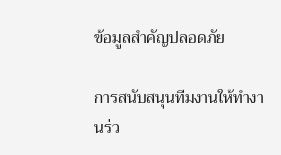ข้อมูลสำคัญปลอดภัย

การสนับสนุนทีมงานให้ทำงานร่ว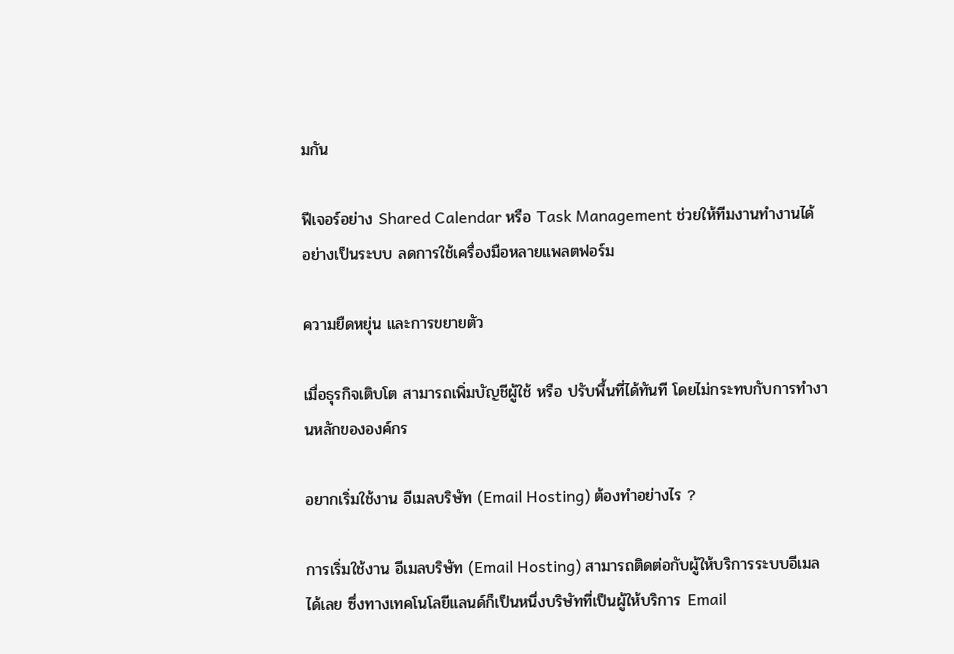มกัน

ฟีเจอร์อย่าง Shared Calendar หรือ Task Management ช่วยให้ทีมงานทำงานได้อย่างเป็นระบบ ลดการใช้เครื่องมือหลายแพลตฟอร์ม

ความยืดหยุ่น และการขยายตัว

เมื่อธุรกิจเติบโต สามารถเพิ่มบัญชีผู้ใช้ หรือ ปรับพื้นที่ได้ทันที โดยไม่กระทบกับการทำงานหลักขององค์กร

อยากเริ่มใช้งาน อีเมลบริษัท (Email Hosting) ต้องทำอย่างไร ?

การเริ่มใช้งาน อีเมลบริษัท (Email Hosting) สามารถติดต่อกับผู้ให้บริการระบบอีเมลได้เลย ซึ่งทางเทคโนโลยีแลนด์ก็เป็นหนึ่งบริษัทที่เป็นผู้ให้บริการ Email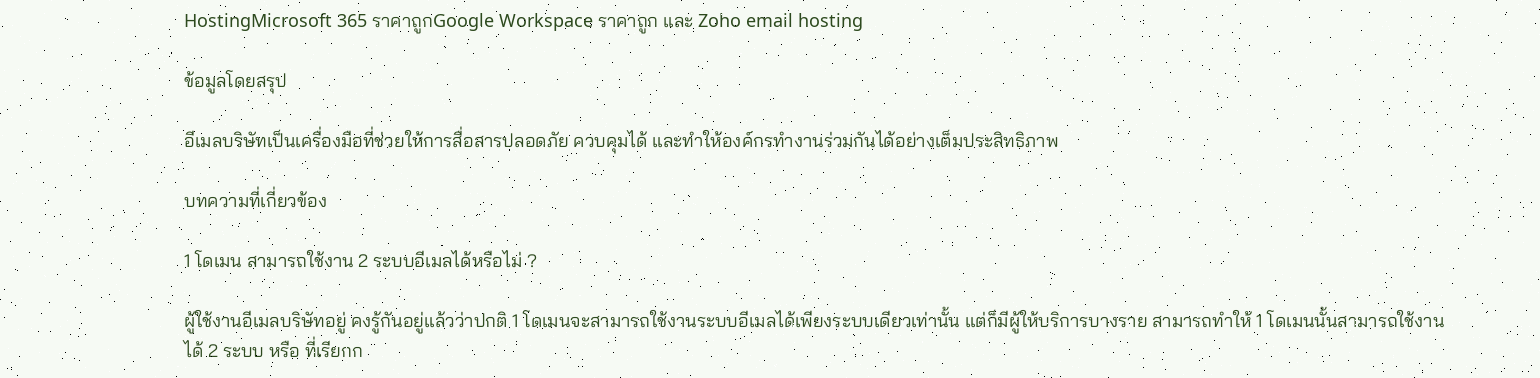HostingMicrosoft 365 ราคาถูกGoogle Workspace ราคาถูก และ Zoho email hosting

ข้อมูลโดยสรุป

อีเมลบริษัทเป็นเครื่องมือที่ช่วยให้การสื่อสารปลอดภัย ควบคุมได้ และทำให้องค์กรทำงานร่วมกันได้อย่างเต็มประสิทธิภาพ

บทความที่เกี่ยวข้อง

1 โดเมน สามารถใช้งาน 2 ระบบอีเมลได้หรือไม่ ?

ผู้ใช้งานอีเมลบริษัทอยู่ คงรู้กันอยู่แล้วว่าปกติ 1 โดเมนจะสามารถใช้งานระบบอีเมลได้เพียงระบบเดียวเท่านั้น แต่ก็มีผู้ให้บริการบางราย สามารถทำให้ 1 โดเมนนั้นสามารถใช้งานได้ 2 ระบบ หรือ ที่เรียกก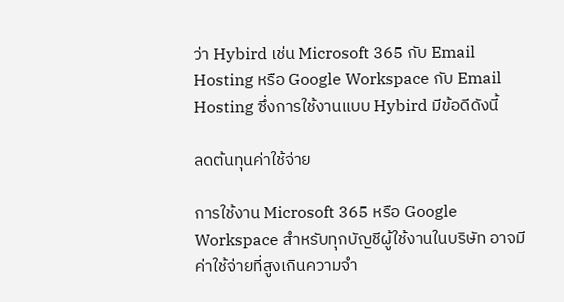ว่า Hybird เช่น Microsoft 365 กับ Email Hosting หรือ Google Workspace กับ Email Hosting ซึ่งการใช้งานแบบ Hybird มีข้อดีดังนี้

ลดต้นทุนค่าใช้จ่าย

การใช้งาน Microsoft 365 หรือ Google Workspace สำหรับทุกบัญชีผู้ใช้งานในบริษัท อาจมีค่าใช้จ่ายที่สูงเกินความจำ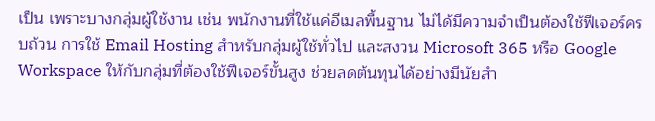เป็น เพราะบางกลุ่มผู้ใช้งาน เช่น พนักงานที่ใช้แค่อีเมลพื้นฐาน ไม่ได้มีความจำเป็นต้องใช้ฟีเจอร์ครบถ้วน การใช้ Email Hosting สำหรับกลุ่มผู้ใช้ทั่วไป และสงวน Microsoft 365 หรือ Google Workspace ให้กับกลุ่มที่ต้องใช้ฟีเจอร์ขั้นสูง ช่วยลดต้นทุนได้อย่างมีนัยสำ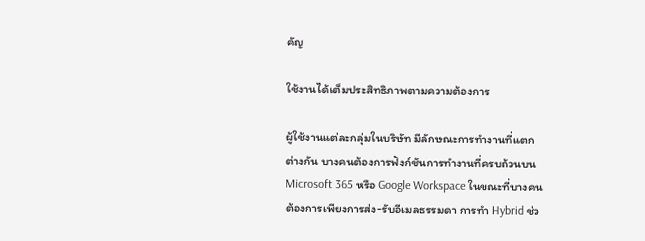คัญ

ใช้งานได้เต็มประสิทธิภาพตามความต้องการ

ผู้ใช้งานแต่ละกลุ่มในบริษัท มีลักษณะการทำงานที่แตกต่างกัน บางคนต้องการฟังก์ชันการทำงานที่ครบถ้วนบนMicrosoft 365 หรือ Google Workspace ในขณะที่บางคนต้องการเพียงการส่ง-รับอีเมลธรรมดา การทำ Hybrid ช่ว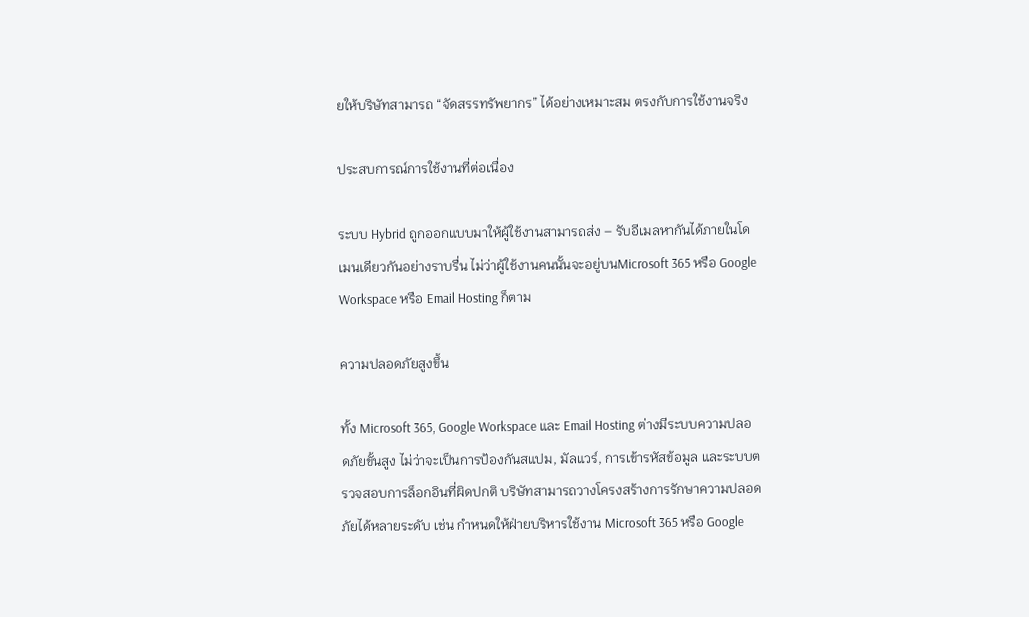ยให้บริษัทสามารถ “จัดสรรทรัพยากร” ได้อย่างเหมาะสม ตรงกับการใช้งานจริง

ประสบการณ์การใช้งานที่ต่อเนื่อง

ระบบ Hybrid ถูกออกแบบมาให้ผู้ใช้งานสามารถส่ง – รับอีเมลหากันได้ภายในโดเมนเดียวกันอย่างราบรื่น ไม่ว่าผู้ใช้งานคนนั้นจะอยู่บนMicrosoft 365 หรือ Google Workspace หรือ Email Hosting ก็ตาม

ความปลอดภัยสูงขึ้น

ทั้ง Microsoft 365, Google Workspace และ Email Hosting ต่างมีระบบความปลอดภัยขั้นสูง ไม่ว่าจะเป็นการป้องกันสแปม, มัลแวร์, การเข้ารหัสข้อมูล และระบบตรวจสอบการล็อกอินที่ผิดปกติ บริษัทสามารถวางโครงสร้างการรักษาความปลอดภัยได้หลายระดับ เช่น กำหนดให้ฝ่ายบริหารใช้งาน Microsoft 365 หรือ Google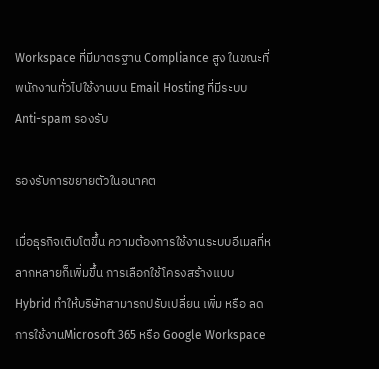Workspace ที่มีมาตรฐาน Compliance สูง ในขณะที่พนักงานทั่วไปใช้งานบน Email Hosting ที่มีระบบ Anti-spam รองรับ

รองรับการขยายตัวในอนาคต

เมื่อธุรกิจเติบโตขึ้น ความต้องการใช้งานระบบอีเมลที่หลากหลายก็เพิ่มขึ้น การเลือกใช้โครงสร้างแบบ Hybrid ทำให้บริษัทสามารถปรับเปลี่ยน เพิ่ม หรือ ลดการใช้งานMicrosoft 365 หรือ Google Workspace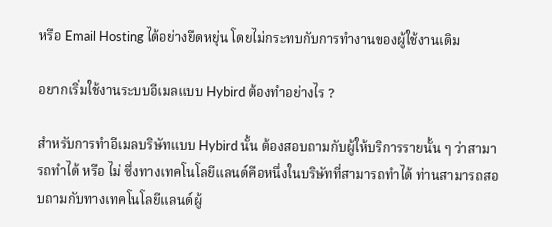หรือ Email Hosting ได้อย่างยืดหยุ่น โดยไม่กระทบกับการทำงานของผู้ใช้งานเดิม

อยากเริ่มใช้งานระบบอีเมลแบบ Hybird ต้องทำอย่างไร ?

สำหรับการทำอีเมลบริษัทแบบ Hybird นั้น ต้องสอบถามกับผู้ให้บริการรายนั้น ๆ ว่าสามารถทำได้ หรือ ไม่ ซึ่งทางเทคโนโลยีแลนด์คือหนึ่งในบริษัทที่สามารถทำได้ ท่านสามารถสอบถามกับทางเทคโนโลยีแลนด์ผู้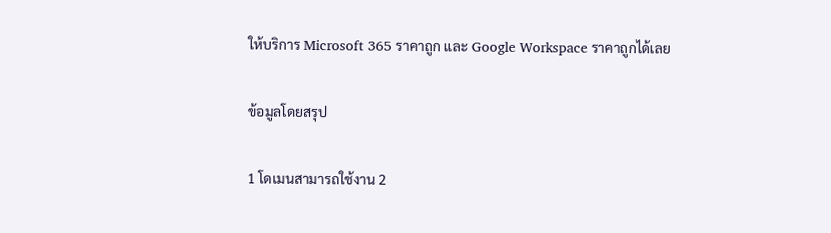ให้บริการ Microsoft 365 ราคาถูก และ Google Workspace ราคาถูกได้เลย

ข้อมูลโดยสรุป

1 โดเมนสามารถใช้งาน 2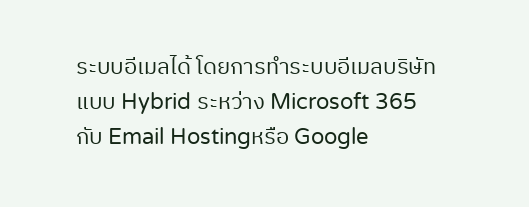ระบบอีเมลได้ โดยการทำระบบอีเมลบริษัทแบบ Hybrid ระหว่าง Microsoft 365 กับ Email Hostingหรือ Google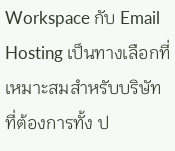Workspace กับ Email Hosting เป็นทางเลือกที่เหมาะสมสำหรับบริษัทที่ต้องการทั้ง ป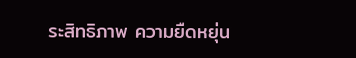ระสิทธิภาพ ความยืดหยุ่น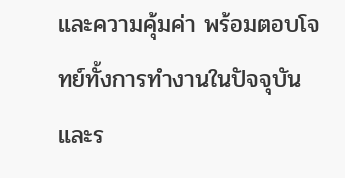และความคุ้มค่า พร้อมตอบโจทย์ทั้งการทำงานในปัจจุบัน และร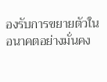องรับการขยายตัวในอนาคตอย่างมั่นคง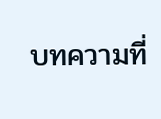บทความที่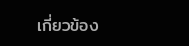เกี่ยวข้อง